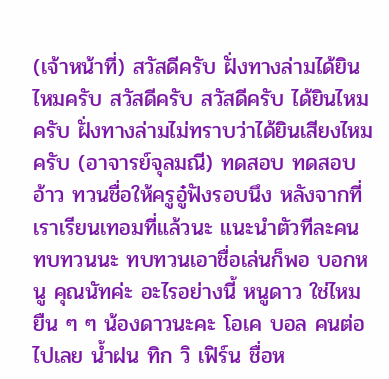(เจ้าหน้าที่) สวัสดีครับ ฝั่งทางล่ามได้ยินไหมครับ สวัสดีครับ สวัสดีครับ ได้ยินไหมครับ ฝั่งทางล่ามไม่ทราบว่าได้ยินเสียงไหมครับ (อาจารย์จุลมณี) ทดสอบ ทดสอบ อ้าว ทวนชื่อให้ครูอู๋ฟังรอบนึง หลังจากที่เราเรียนเทอมที่แล้วนะ แนะนำตัวทีละคน ทบทวนนะ ทบทวนเอาชื่อเล่นก็พอ บอกหนู คุณนัทค่ะ อะไรอย่างนี้ หนูดาว ใช่ไหม ยืน ๆ ๆ น้องดาวนะคะ โอเค บอล คนต่อไปเลย น้ำฝน ทิก วิ เฟิร์น ชื่อห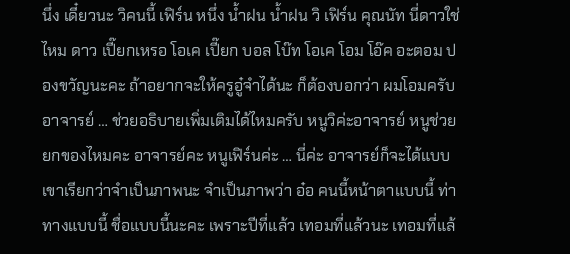นึ่ง เดี๋ยวนะ วิคนนี้ เฟิร์น หนึ่ง น้ำฝน น้ำฝน วิ เฟิร์น คุณนัท นี่ดาวใช่ไหม ดาว เปี๊ยกเหรอ โอเค เปี๊ยก บอล โบ๊ท โอเค โอม โอ๊ค อะตอม ปองขวัญนะคะ ถ้าอยากจะให้ครูอู๋จำได้นะ ก็ต้องบอกว่า ผมโอมครับ อาจารย์ … ช่วยอธิบายเพิ่มเติมได้ไหมครับ หนูวิค่ะอาจารย์ หนูช่วยยกของไหมคะ อาจารย์คะ หนูเฟิร์นค่ะ … นี่ค่ะ อาจารย์ก็จะได้แบบ เขาเรียกว่าจำเป็นภาพนะ จำเป็นภาพว่า อ๋อ คนนี้หน้าตาแบบนี้ ท่าทางแบบนี้ ชื่อแบบนี้นะคะ เพราะปีที่แล้ว เทอมที่แล้วนะ เทอมที่แล้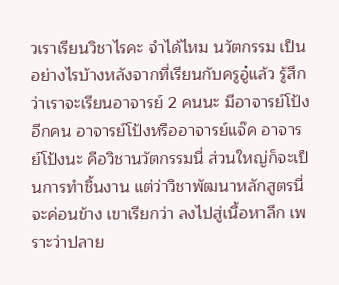วเราเรียนวิชาไรคะ จำได้ไหม นวัตกรรม เป็นอย่างไรบ้างหลังจากที่เรียนกับครูอู๋แล้ว รู้สึกว่าเราจะเรียนอาจารย์ 2 คนนะ มีอาจารย์โป้งอีกคน อาจารย์โป้งหรืออาจารย์แจ๊ค อาจารย์โป้งนะ คือวิชานวัตกรรมนี่ ส่วนใหญ่ก็จะเป็นการทำชิ้นงาน แต่ว่าวิชาพัฒนาหลักสูตรนี่ จะค่อนข้าง เขาเรียกว่า ลงไปสู่เนื้อหาลึก เพราะว่าปลาย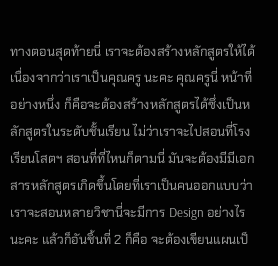ทางตอนสุดท้ายนี่ เราจะต้องสร้างหลักสูตรให้ได้ เนื่องจากว่าเราเป็นคุณครู นะคะ คุณครูนี่ หน้าที่อย่างหนึ่ง ก็คือจะต้องสร้างหลักสูตรได้ซึ่งเป็นหลักสูตรในระดับชั้นเรียน ไม่ว่าเราจะไปสอนที่โรงเรียนโสตฯ สอนที่ที่ไหนก็ตามนี่ มันจะต้องมีมีเอกสารหลักสูตรเกิดขึ้นโดยที่เราเป็นคนออกแบบว่า เราจะสอนหลายวิชานี่จะมีการ Design อย่างไรนะคะ แล้วก็อันชิ้นที่ 2 ก็คือ จะต้องเขียนแผนเป็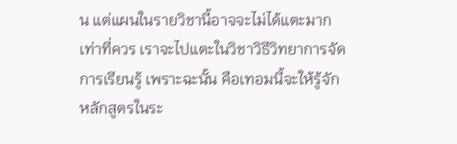น แต่แผนในรายวิชานี้อาจจะไม่ได้แตะมากเท่าที่ควร เราจะไปแตะในวิชาวิธีวิทยาการจัดการเรียนรู้ เพราะฉะนั้น คือเทอมนี้จะให้รู้จักหลักสูตรในระ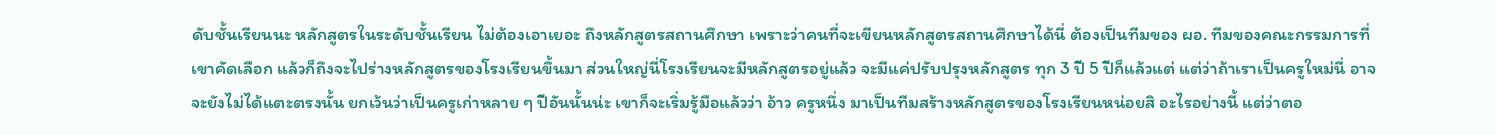ดับชั้นเรียนนะ หลักสูตรในระดับชั้นเรียน ไม่ต้องเอาเยอะ ถึงหลักสูตรสถานศึกษา เพราะว่าคนที่จะเขียนหลักสูตรสถานศึกษาได้นี่ ต้องเป็นทีมของ ผอ. ทีมของคณะกรรมการที่เขาคัดเลือก แล้วก็ถึงจะไปร่างหลักสูตรของโรงเรียนขึ้นมา ส่วนใหญ่นี่โรงเรียนจะมีหลักสูตรอยู่แล้ว จะมีแค่ปรับปรุงหลักสูตร ทุก 3 ปี 5 ปีก็แล้วแต่ แต่ว่าถ้าเราเป็นครูใหม่นี่ อาจจะยังไม่ได้แตะตรงนั้น ยกเว้นว่าเป็นครูเก่าหลาย ๆ ปีอันนั้นน่ะ เขาก็จะเริ่มรู้มือแล้วว่า อ้าว ครูหนึ่ง มาเป็นทีมสร้างหลักสูตรของโรงเรียนหน่อยสิ อะไรอย่างนี้ แต่ว่าตอ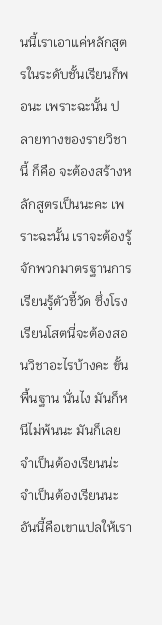นนี้เราเอาแค่หลักสูตรในระดับชั้นเรียนก็พอนะ เพราะฉะนั้น ปลายทางของรายวิชานี้ ก็คือ จะต้องสร้างหลักสูตรเป็นนะคะ เพราะฉะนั้น เราจะต้องรู้จักพวกมาตรฐานการเรียนรู้ตัวชี้วัด ซึ่งโรงเรียนโสตนี่จะต้องสอนวิชาอะไรบ้างคะ ขั้นพื้นฐาน นั่นไง มันก็หนีไม่พ้นนะ มันก็เลยจำเป็นต้องเรียนน่ะ จำเป็นต้องเรียนนะ อันนี้คือเขาแปลให้เรา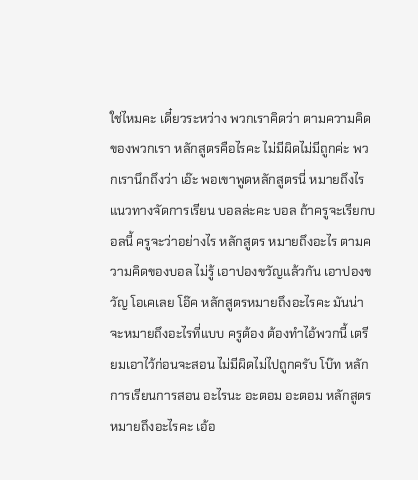ใช่ไหมคะ เดี๋ยวระหว่าง พวกเราคิดว่า ตามความคิดของพวกเรา หลักสูตรคือไรคะ ไม่มีผิดไม่มีถูกค่ะ พวกเรานึกถึงว่า เอ๊ะ พอเขาพูดหลักสูตรนี่ หมายถึงไร แนวทางจัดการเรียน บอลล่ะคะ บอล ถ้าครูจะเรียกบอลนี้ ครูจะว่าอย่างไร หลักสูตร หมายถึงอะไร ตามความคิดของบอล ไม่รู้ เอาปองขวัญแล้วกัน เอาปองขวัญ โอเคเลย โอ๊ค หลักสูตรหมายถึงอะไรคะ มันน่าจะหมายถึงอะไรที่แบบ ครูต้อง ต้องทำไอ้พวกนี้ เตรียมเอาไว้ก่อนจะสอน ไม่มีผิดไม่ไปถูกครับ โบ๊ท หลักการเรียนการสอน อะไรนะ อะตอม อะตอม หลักสูตรหมายถึงอะไรคะ เอ้อ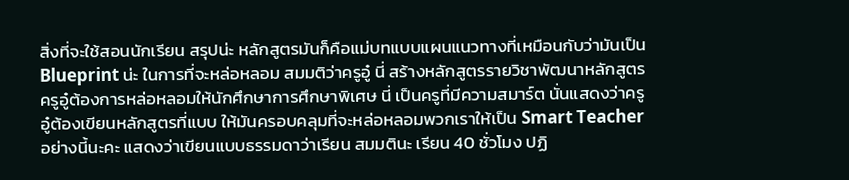สิ่งที่จะใช้สอนนักเรียน สรุปน่ะ หลักสูตรมันก็คือแม่บทแบบแผนแนวทางที่เหมือนกับว่ามันเป็น Blueprint น่ะ ในการที่จะหล่อหลอม สมมติว่าครูอู๋ นี่ สร้างหลักสูตรรายวิชาพัฒนาหลักสูตร ครูอู๋ต้องการหล่อหลอมให้นักศึกษาการศึกษาพิเศษ นี่ เป็นครูที่มีความสมาร์ต นั่นแสดงว่าครูอู๋ต้องเขียนหลักสูตรที่แบบ ให้มันครอบคลุมที่จะหล่อหลอมพวกเราให้เป็น Smart Teacher อย่างนี้นะคะ แสดงว่าเขียนแบบธรรมดาว่าเรียน สมมตินะ เรียน 40 ชั่วโมง ปฏิ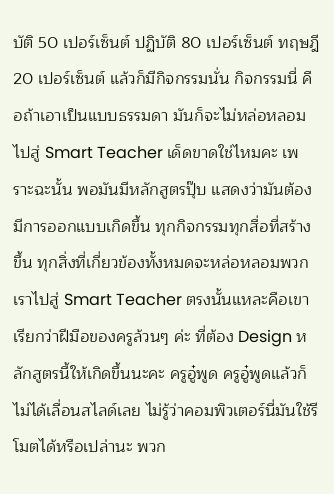บัติ 50 เปอร์เซ็นต์ ปฏิบัติ 80 เปอร์เซ็นต์ ทฤษฎี 20 เปอร์เซ็นต์ แล้วก็มีกิจกรรมนั่น กิจกรรมนี่ คือถ้าเอาเป็นแบบธรรมดา มันก็จะไม่หล่อหลอมไปสู่ Smart Teacher เด็ดขาดใช่ไหมคะ เพราะฉะนั้น พอมันมีหลักสูตรปุ๊บ แสดงว่ามันต้องมีการออกแบบเกิดขึ้น ทุกกิจกรรมทุกสื่อที่สร้างขึ้น ทุกสิ่งที่เกี่ยวข้องทั้งหมดจะหล่อหลอมพวกเราไปสู่ Smart Teacher ตรงนั้นแหละคือเขาเรียกว่าฝีมือของครูล้วนๆ ค่ะ ที่ต้อง Design หลักสูตรนี้ให้เกิดขึ้นนะคะ ครูอู๋พูด ครูอู๋พูดแล้วก็ไม่ได้เลื่อนสไลด์เลย ไม่รู้ว่าคอมพิวเตอร์นี่มันใช้รีโมตได้หรือเปล่านะ พวก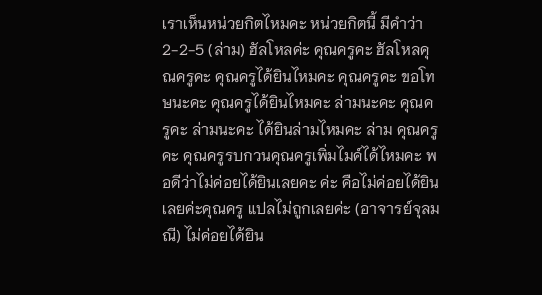เราเห็นหน่วยกิตไหมคะ หน่วยกิตนี้ มีคำว่า 2-2-5 (ล่าม) ฮัลโหลค่ะ คุณครูคะ ฮัลโหลคุณครูคะ คุณครูได้ยินไหมคะ คุณครูคะ ขอโทษนะคะ คุณครูได้ยินไหมคะ ล่ามนะคะ คุณครูคะ ล่ามนะคะ ได้ยินล่ามไหมคะ ล่าม คุณครูคะ คุณครูรบกวนคุณครูเพิ่มไมค์ได้ไหมคะ พอดีว่าไม่ค่อยได้ยินเลยคะ ค่ะ คือไม่ค่อยได้ยินเลยค่ะคุณครู แปลไม่ถูกเลยค่ะ (อาจารย์จุลมณี) ไม่ค่อยได้ยิน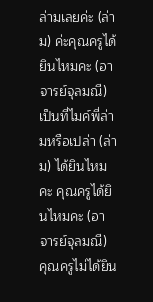ล่ามเลยค่ะ (ล่าม) ค่ะคุณครูได้ยินไหมคะ (อาจารย์จุลมณี) เป็นที่ไมค์พี่ล่ามหรือเปล่า (ล่าม) ได้ยินไหมคะ คุณครูได้ยินไหมคะ (อาจารย์จุลมณี) คุณครูไม่ได้ยิน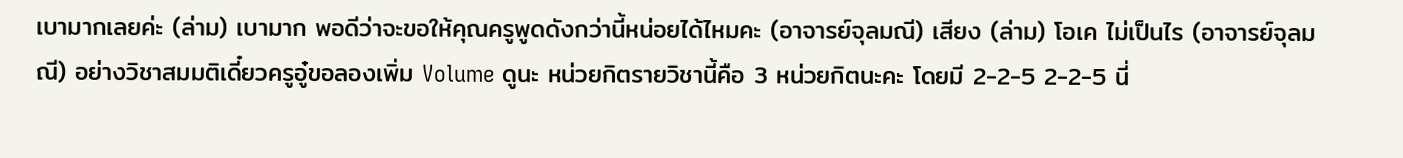เบามากเลยค่ะ (ล่าม) เบามาก พอดีว่าจะขอให้คุณครูพูดดังกว่านี้หน่อยได้ไหมคะ (อาจารย์จุลมณี) เสียง (ล่าม) โอเค ไม่เป็นไร (อาจารย์จุลมณี) อย่างวิชาสมมติเดี๋ยวครูอู๋ขอลองเพิ่ม Volume ดูนะ หน่วยกิตรายวิชานี้คือ 3 หน่วยกิตนะคะ โดยมี 2-2-5 2-2-5 นี่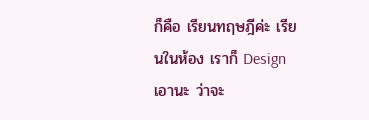ก็คือ เรียนทฤษฎีค่ะ เรียนในห้อง เราก็ Design เอานะ ว่าจะ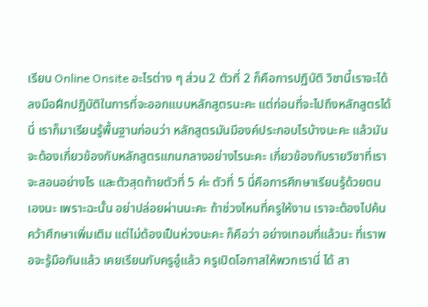เรียน Online Onsite อะไรต่าง ๆ ส่วน 2 ตัวที่ 2 ก็คือการปฏิบัติ วิชานี้เราจะได้ลงมือฝึกปฏิบัติในการที่จะออกแบบหลักสูตรนะคะ แต่ก่อนที่จะไปถึงหลักสูตรได้นี่ เราก็มาเรียนรู้พื้นฐานก่อนว่า หลักสูตรมันมีองค์ประกอบไรบ้างนะคะ แล้วมันจะต้องเกี่ยวข้องกับหลักสูตรแกนกลางอย่างไรนะคะ เกี่ยวข้องกับรายวิชาที่เราจะสอนอย่างไร และตัวสุดท้ายตัวที่ 5 ค่ะ ตัวที่ 5 นี่คือการศึกษาเรียนรู้ด้วยตนเองนะ เพราะฉะนั้น อย่าปล่อยผ่านนะคะ ถ้าช่วงไหนที่ครูให้งาน เราจะต้องไปค้นคว้าศึกษาเพิ่มเติม แต่ไม่ต้องเป็นห่วงนะคะ ก็คือว่า อย่างเทอมที่แล้วนะ ที่เราพอจะรู้มือกันแล้ว เคยเรียนกับครูอู๋แล้ว ครูเปิดโอกาสให้พวกเรานี่ ได้ สา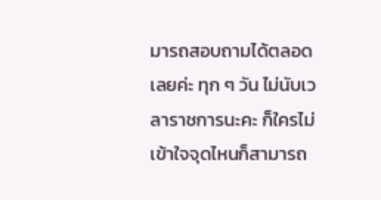มารถสอบถามได้ตลอดเลยค่ะ ทุก ๆ วัน ไม่นับเวลาราชการนะคะ ก็ใครไม่เข้าใจจุดไหนก็สามารถ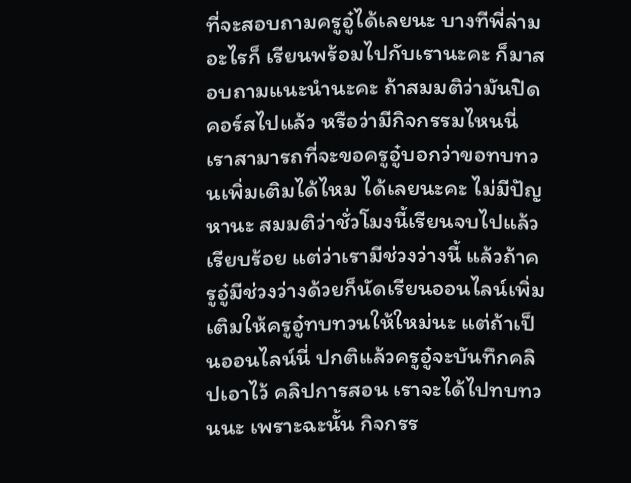ที่จะสอบถามครูอู๋ได้เลยนะ บางทีพี่ล่ามอะไรก็ เรียนพร้อมไปกับเรานะคะ ก็มาสอบถามแนะนำนะคะ ถ้าสมมติว่ามันปิดคอร์สไปแล้ว หรือว่ามีกิจกรรมไหนนี่ เราสามารถที่จะขอครูอู๋บอกว่าขอทบทวนเพิ่มเติมได้ไหม ได้เลยนะคะ ไม่มีปัญหานะ สมมติว่าชั่วโมงนี้เรียนจบไปแล้วเรียบร้อย แต่ว่าเรามีช่วงว่างนี้ แล้วถ้าครูอู๋มีช่วงว่างด้วยก็นัดเรียนออนไลน์เพิ่มเติมให้ครูอู๋ทบทวนให้ใหม่นะ แต่ถ้าเป็นออนไลน์นี่ ปกติแล้วครูอู๋จะบันทึกคลิปเอาไว้ คลิปการสอน เราจะได้ไปทบทวนนะ เพราะฉะนั้น กิจกรร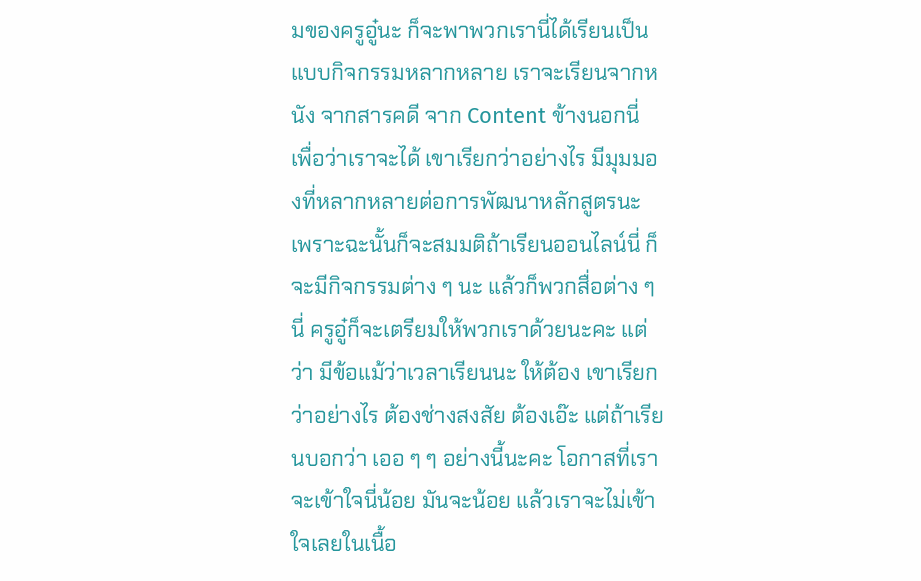มของครูอู๋นะ ก็จะพาพวกเรานี่ได้เรียนเป็นแบบกิจกรรมหลากหลาย เราจะเรียนจากหนัง จากสารคดี จาก Content ข้างนอกนี่ เพื่อว่าเราจะได้ เขาเรียกว่าอย่างไร มีมุมมองที่หลากหลายต่อการพัฒนาหลักสูตรนะ เพราะฉะนั้นก็จะสมมติถ้าเรียนออนไลน์นี่ ก็จะมีกิจกรรมต่าง ๆ นะ แล้วก็พวกสื่อต่าง ๆ นี่ ครูอู๋ก็จะเตรียมให้พวกเราด้วยนะคะ แต่ว่า มีข้อแม้ว่าเวลาเรียนนะ ให้ต้อง เขาเรียกว่าอย่างไร ต้องช่างสงสัย ต้องเอ๊ะ แต่ถ้าเรียนบอกว่า เออ ๆ ๆ อย่างนี้นะคะ โอกาสที่เราจะเข้าใจนี่น้อย มันจะน้อย แล้วเราจะไม่เข้าใจเลยในเนื้อ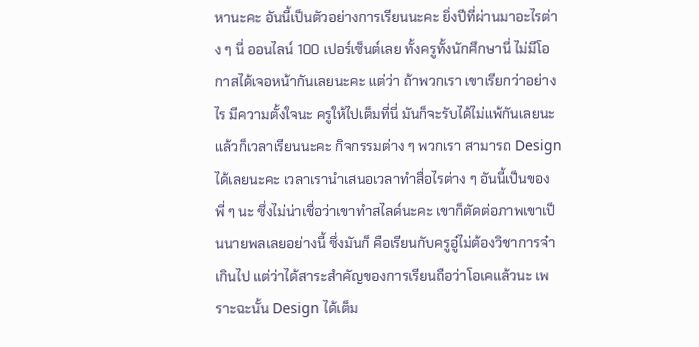หานะคะ อันนี้เป็นตัวอย่างการเรียนนะคะ ยิ่งปีที่ผ่านมาอะไรต่าง ๆ นี่ ออนไลน์ 100 เปอร์เซ็นต์เลย ทั้งครูทั้งนักศึกษานี่ ไม่มีโอกาสได้เจอหน้ากันเลยนะคะ แต่ว่า ถ้าพวกเรา เขาเรียกว่าอย่างไร มีความตั้งใจนะ ครูให้ไปเต็มที่นี่ มันก็จะรับได้ไม่แพ้กันเลยนะ แล้วก็เวลาเรียนนะคะ กิจกรรมต่าง ๆ พวกเรา สามารถ Design ได้เลยนะคะ เวลาเรานำเสนอเวลาทำสื่อไรต่าง ๆ อันนี้เป็นของพี่ ๆ นะ ซึ่งไม่น่าเชื่อว่าเขาทำสไลด์นะคะ เขาก็ตัดต่อภาพเขาเป็นนายพลเลยอย่างนี้ ซึ่งมันก็ คือเรียนกับครูอู๋ไม่ต้องวิชาการจ๋าเกินไป แต่ว่าได้สาระสำคัญของการเรียนถือว่าโอเคแล้วนะ เพราะฉะนั้น Design ได้เต็ม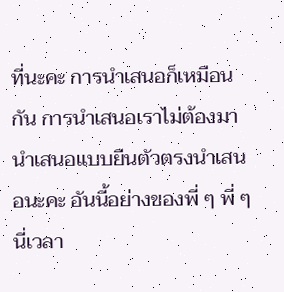ที่นะคะ การนำเสนอก็เหมือนกัน การนำเสนอเราไม่ต้องมานำเสนอแบบยืนตัวตรงนำเสนอนะคะ อันนี้อย่างของพี่ ๆ พี่ ๆ นี่เวลา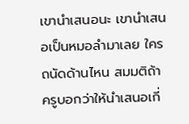เขานำเสนอนะ เขานำเสนอเป็นหมอลำมาเลย ใครถนัดด้านไหน สมมติถ้าครูบอกว่าให้นำเสนอเกี่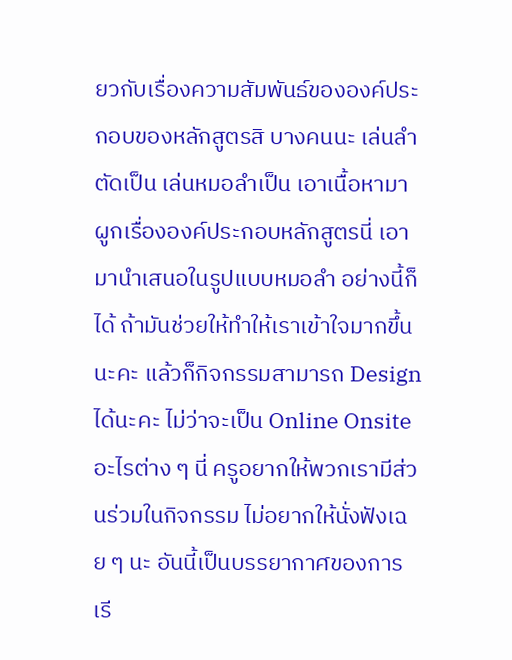ยวกับเรื่องความสัมพันธ์ขององค์ประกอบของหลักสูตรสิ บางคนนะ เล่นลำตัดเป็น เล่นหมอลำเป็น เอาเนื้อหามาผูกเรื่ององค์ประกอบหลักสูตรนี่ เอามานำเสนอในรูปแบบหมอลำ อย่างนี้ก็ได้ ถ้ามันช่วยให้ทำให้เราเข้าใจมากขึ้นนะคะ แล้วก็กิจกรรมสามารถ Design ได้นะคะ ไม่ว่าจะเป็น Online Onsite อะไรต่าง ๆ นี่ ครูอยากให้พวกเรามีส่วนร่วมในกิจกรรม ไม่อยากให้นั่งฟังเฉย ๆ นะ อันนี้เป็นบรรยากาศของการเรี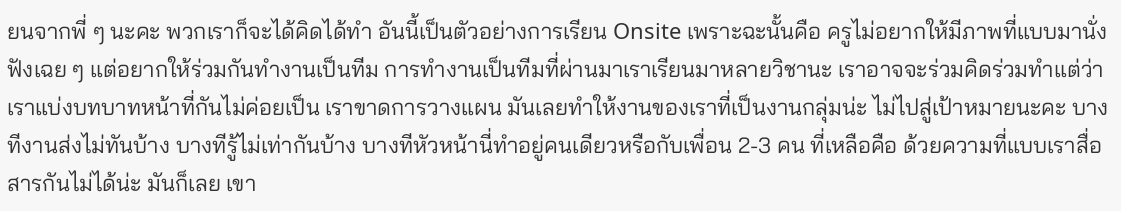ยนจากพี่ ๆ นะคะ พวกเราก็จะได้คิดได้ทำ อันนี้เป็นตัวอย่างการเรียน Onsite เพราะฉะนั้นคือ ครูไม่อยากให้มีภาพที่แบบมานั่งฟังเฉย ๆ แต่อยากให้ร่วมกันทำงานเป็นทีม การทำงานเป็นทีมที่ผ่านมาเราเรียนมาหลายวิชานะ เราอาจจะร่วมคิดร่วมทำแต่ว่าเราแบ่งบทบาทหน้าที่กันไม่ค่อยเป็น เราขาดการวางแผน มันเลยทำให้งานของเราที่เป็นงานกลุ่มน่ะ ไม่ไปสู่เป้าหมายนะคะ บางทีงานส่งไม่ทันบ้าง บางทีรู้ไม่เท่ากันบ้าง บางทีหัวหน้านี่ทำอยู่คนเดียวหรือกับเพื่อน 2-3 คน ที่เหลือคือ ด้วยความที่แบบเราสื่อสารกันไม่ได้น่ะ มันก็เลย เขา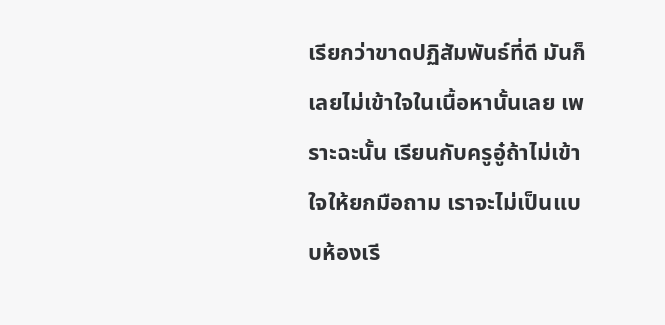เรียกว่าขาดปฏิสัมพันธ์ที่ดี มันก็เลยไม่เข้าใจในเนื้อหานั้นเลย เพราะฉะนั้น เรียนกับครูอู๋ถ้าไม่เข้าใจให้ยกมือถาม เราจะไม่เป็นแบบห้องเรี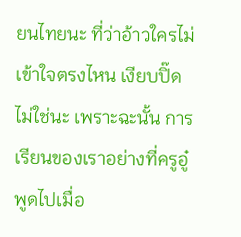ยนไทยนะ ที่ว่าอ้าวใครไม่เข้าใจตรงไหน เงียบปิ๊ด ไม่ใช่นะ เพราะฉะนั้น การเรียนของเราอย่างที่ครูอู๋พูดไปเมื่อ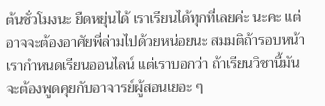ต้นชั่วโมงนะ ยืดหยุ่นได้ เราเรียนได้ทุกที่เลยค่ะ นะคะ แต่อาจจะต้องอาศัยพี่ล่ามไปด้วยหน่อยนะ สมมติถ้ารอบหน้าเรากำหนดเรียนออนไลน์ แต่เราบอกว่า ถ้าเรียนวิชานี้มันจะต้องพูดคุยกับอาจารย์ผู้สอนเยอะ ๆ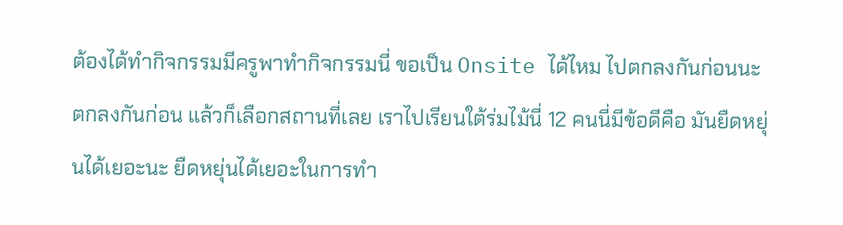ต้องได้ทำกิจกรรมมีครูพาทำกิจกรรมนี่ ขอเป็น Onsite ได้ไหม ไปตกลงกันก่อนนะ ตกลงกันก่อน แล้วก็เลือกสถานที่เลย เราไปเรียนใต้ร่มไม้นี่ 12 คนนี่มีข้อดีคือ มันยืดหยุ่นได้เยอะนะ ยืดหยุ่นได้เยอะในการทำ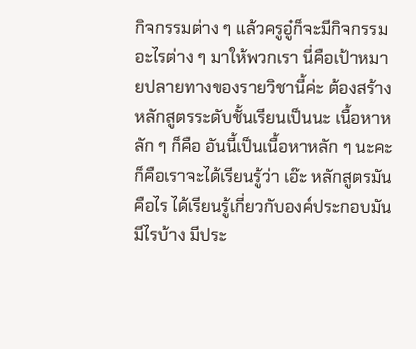กิจกรรมต่าง ๆ แล้วครูอู๋ก็จะมีกิจกรรมอะไรต่าง ๆ มาให้พวกเรา นี่คือเป้าหมายปลายทางของรายวิชานี้ค่ะ ต้องสร้างหลักสูตรระดับชั้นเรียนเป็นนะ เนื้อหาหลัก ๆ ก็คือ อันนี้เป็นเนื้อหาหลัก ๆ นะคะ ก็คือเราจะได้เรียนรู้ว่า เอ๊ะ หลักสูตรมันคือไร ได้เรียนรู้เกี่ยวกับองค์ประกอบมันมีไรบ้าง มีประ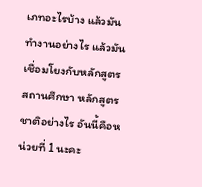เภทอะไรบ้าง แล้วมันทำงานอย่างไร แล้วมันเชื่อมโยงกับหลักสูตรสถานศึกษา หลักสูตรชาติอย่างไร อันนี้คือหน่วยที่ 1 นะคะ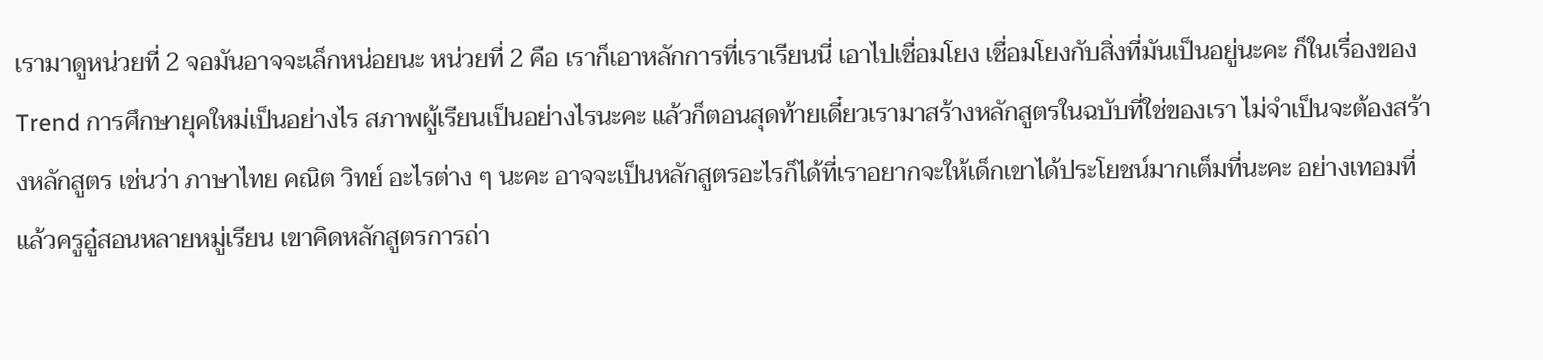เรามาดูหน่วยที่ 2 จอมันอาจจะเล็กหน่อยนะ หน่วยที่ 2 คือ เราก็เอาหลักการที่เราเรียนนี่ เอาไปเชื่อมโยง เชื่อมโยงกับสิ่งที่มันเป็นอยู่นะคะ ก็ในเรื่องของ Trend การศึกษายุคใหม่เป็นอย่างไร สภาพผู้เรียนเป็นอย่างไรนะคะ แล้วก็ตอนสุดท้ายเดี๋ยวเรามาสร้างหลักสูตรในฉบับที่ใช่ของเรา ไม่จำเป็นจะต้องสร้างหลักสูตร เช่นว่า ภาษาไทย คณิต วิทย์ อะไรต่าง ๆ นะคะ อาจจะเป็นหลักสูตรอะไรก็ได้ที่เราอยากจะให้เด็กเขาได้ประโยชน์มากเต็มที่นะคะ อย่างเทอมที่แล้วครูอู๋สอนหลายหมู่เรียน เขาคิดหลักสูตรการถ่า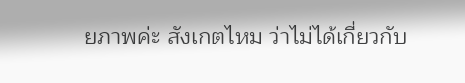ยภาพค่ะ สังเกตไหม ว่าไม่ได้เกี่ยวกับ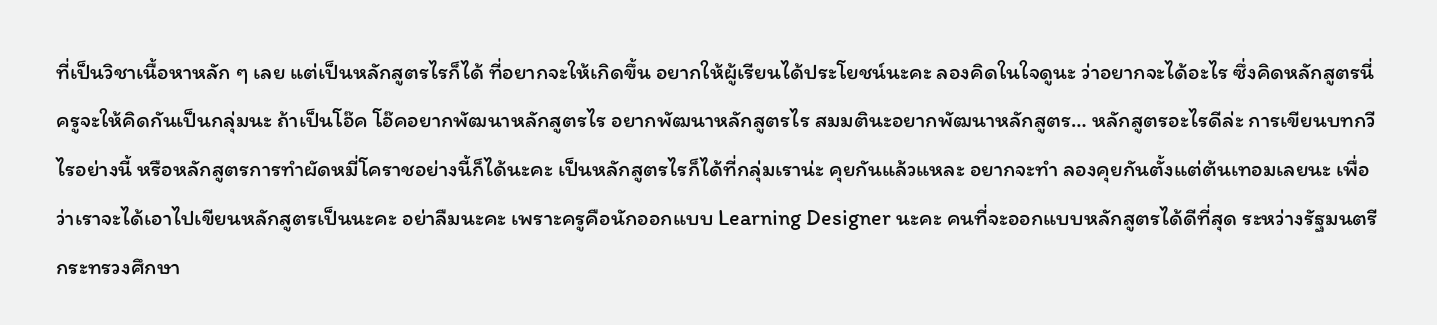ที่เป็นวิชาเนื้อหาหลัก ๆ เลย แต่เป็นหลักสูตรไรก็ได้ ที่อยากจะให้เกิดขึ้น อยากให้ผู้เรียนได้ประโยชน์นะคะ ลองคิดในใจดูนะ ว่าอยากจะได้อะไร ซึ่งคิดหลักสูตรนี่ ครูจะให้คิดกันเป็นกลุ่มนะ ถ้าเป็นโอ๊ค โอ๊คอยากพัฒนาหลักสูตรไร อยากพัฒนาหลักสูตรไร สมมตินะอยากพัฒนาหลักสูตร… หลักสูตรอะไรดีล่ะ การเขียนบทกวีไรอย่างนี้ หรือหลักสูตรการทำผัดหมี่โคราชอย่างนี้ก็ได้นะคะ เป็นหลักสูตรไรก็ได้ที่กลุ่มเราน่ะ คุยกันแล้วแหละ อยากจะทำ ลองคุยกันตั้งแต่ต้นเทอมเลยนะ เพื่อว่าเราจะได้เอาไปเขียนหลักสูตรเป็นนะคะ อย่าลืมนะคะ เพราะครูคือนักออกแบบ Learning Designer นะคะ คนที่จะออกแบบหลักสูตรได้ดีที่สุด ระหว่างรัฐมนตรีกระทรวงศึกษา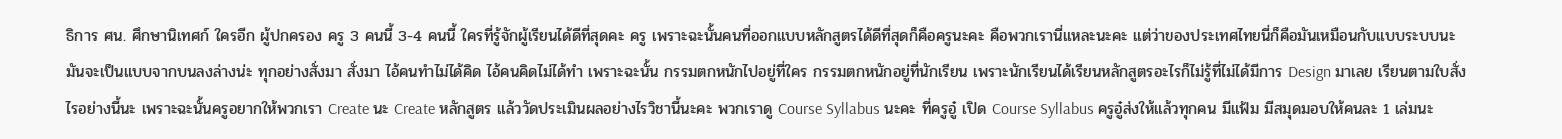ธิการ ศน. ศึกษานิเทศก์ ใครอีก ผู้ปกครอง ครู 3 คนนี้ 3-4 คนนี้ ใครที่รู้จักผู้เรียนได้ดีที่สุดคะ ครู เพราะฉะนั้นคนที่ออกแบบหลักสูตรได้ดีที่สุดก็คือครูนะคะ คือพวกเรานี่แหละนะคะ แต่ว่าของประเทศไทยนี่ก็คือมันเหมือนกับแบบระบบนะ มันจะเป็นแบบจากบนลงล่างน่ะ ทุกอย่างสั่งมา สั่งมา ไอ้คนทำไม่ได้คิด ไอ้คนคิดไม่ได้ทำ เพราะฉะนั้น กรรมตกหนักไปอยู่ที่ใคร กรรมตกหนักอยู่ที่นักเรียน เพราะนักเรียนได้เรียนหลักสูตรอะไรก็ไม่รู้ที่ไม่ได้มีการ Design มาเลย เรียนตามใบสั่งไรอย่างนี้นะ เพราะฉะนั้นครูอยากให้พวกเรา Create นะ Create หลักสูตร แล้ววัดประเมินผลอย่างไรวิชานี้นะคะ พวกเราดู Course Syllabus นะคะ ที่ครูอู๋ เปิด Course Syllabus ครูอู๋ส่งให้แล้วทุกคน มีแฟ้ม มีสมุดมอบให้คนละ 1 เล่มนะ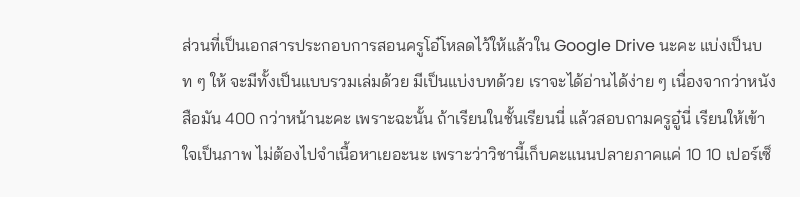ส่วนที่เป็นเอกสารประกอบการสอนครูโอ๋โหลดไว้ให้แล้วใน Google Drive นะคะ แบ่งเป็นบท ๆ ให้ จะมีทั้งเป็นแบบรวมเล่มด้วย มีเป็นแบ่งบทด้วย เราจะได้อ่านได้ง่าย ๆ เนื่องจากว่าหนังสือมัน 400 กว่าหน้านะคะ เพราะฉะนั้น ถ้าเรียนในชั้นเรียนนี่ แล้วสอบถามครูอู๋นี่ เรียนให้เข้าใจเป็นภาพ ไม่ต้องไปจำเนื้อหาเยอะนะ เพราะว่าวิชานี้เก็บคะแนนปลายภาคแค่ 10 10 เปอร์เซ็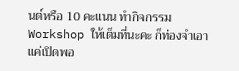นต์หรือ 10 คะแนน ทำกิจกรรม Workshop ให้เต็มที่นะคะ ก็ท่องจำเอาแค่เปิดพอ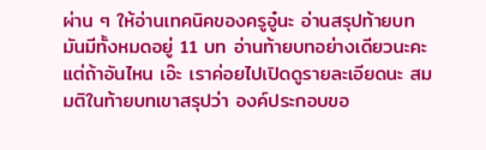ผ่าน ๆ ให้อ่านเทคนิคของครูอู๋นะ อ่านสรุปท้ายบท มันมีทั้งหมดอยู่ 11 บท อ่านท้ายบทอย่างเดียวนะคะ แต่ถ้าอันไหน เอ๊ะ เราค่อยไปเปิดดูรายละเอียดนะ สมมติในท้ายบทเขาสรุปว่า องค์ประกอบขอ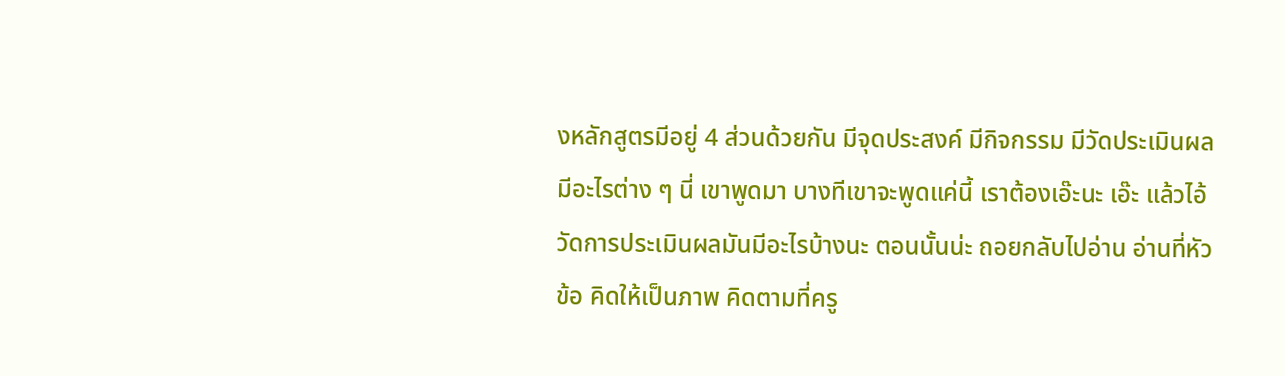งหลักสูตรมีอยู่ 4 ส่วนด้วยกัน มีจุดประสงค์ มีกิจกรรม มีวัดประเมินผล มีอะไรต่าง ๆ นี่ เขาพูดมา บางทีเขาจะพูดแค่นี้ เราต้องเอ๊ะนะ เอ๊ะ แล้วไอ้วัดการประเมินผลมันมีอะไรบ้างนะ ตอนนั้นน่ะ ถอยกลับไปอ่าน อ่านที่หัวข้อ คิดให้เป็นภาพ คิดตามที่ครู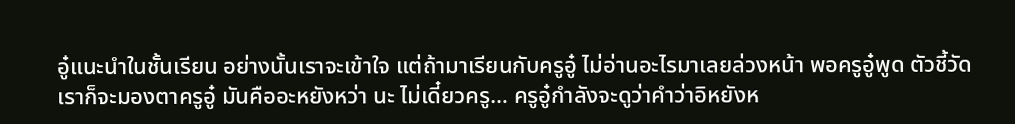อู๋แนะนำในชั้นเรียน อย่างนั้นเราจะเข้าใจ แต่ถ้ามาเรียนกับครูอู๋ ไม่อ่านอะไรมาเลยล่วงหน้า พอครูอู๋พูด ตัวชี้วัด เราก็จะมองตาครูอู๋ มันคืออะหยังหว่า นะ ไม่เดี๋ยวครู… ครูอู๋กำลังจะดูว่าคำว่าอิหยังห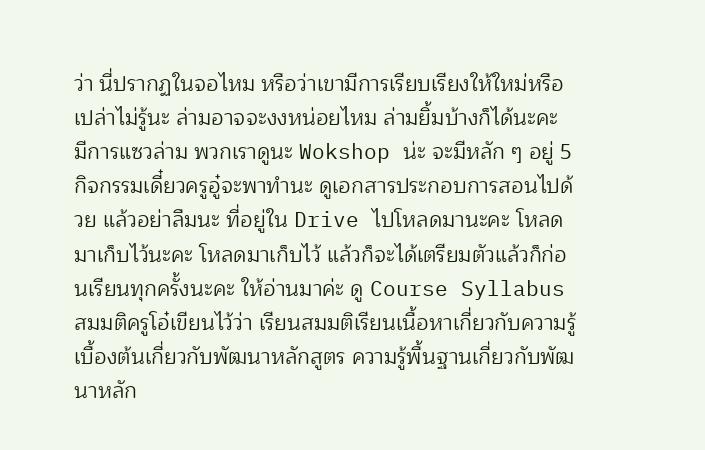ว่า นี่ปรากฏในจอไหม หรือว่าเขามีการเรียบเรียงให้ใหม่หรือเปล่าไม่รู้นะ ล่ามอาจจะงงหน่อยไหม ล่ามยิ้มบ้างก็ได้นะคะ มีการแซวล่าม พวกเราดูนะ Wokshop น่ะ จะมีหลัก ๆ อยู่ 5 กิจกรรมเดี๋ยวครูอู๋จะพาทำนะ ดูเอกสารประกอบการสอนไปด้วย แล้วอย่าลืมนะ ที่อยู่ใน Drive ไปโหลดมานะคะ โหลดมาเก็บไว้นะคะ โหลดมาเก็บไว้ แล้วก็จะได้เตรียมตัวแล้วก็ก่อนเรียนทุกครั้งนะคะ ให้อ่านมาค่ะ ดู Course Syllabus สมมติครูโอ๋เขียนไว้ว่า เรียนสมมติเรียนเนื้อหาเกี่ยวกับความรู้เบื้องต้นเกี่ยวกับพัฒนาหลักสูตร ความรู้พื้นฐานเกี่ยวกับพัฒนาหลัก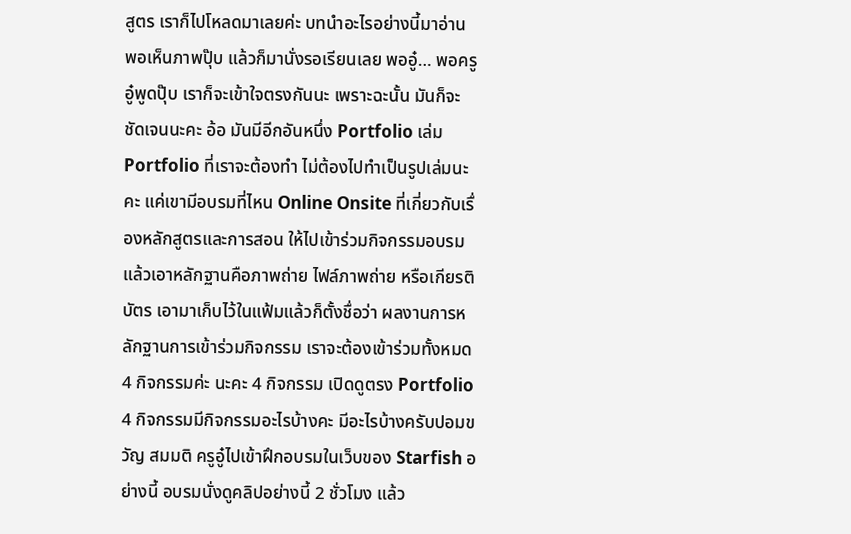สูตร เราก็ไปโหลดมาเลยค่ะ บทนำอะไรอย่างนี้มาอ่าน พอเห็นภาพปุ๊บ แล้วก็มานั่งรอเรียนเลย พออู๋… พอครูอู๋พูดปุ๊บ เราก็จะเข้าใจตรงกันนะ เพราะฉะนั้น มันก็จะชัดเจนนะคะ อ้อ มันมีอีกอันหนึ่ง Portfolio เล่ม Portfolio ที่เราจะต้องทำ ไม่ต้องไปทำเป็นรูปเล่มนะคะ แค่เขามีอบรมที่ไหน Online Onsite ที่เกี่ยวกับเรื่องหลักสูตรและการสอน ให้ไปเข้าร่วมกิจกรรมอบรม แล้วเอาหลักฐานคือภาพถ่าย ไฟล์ภาพถ่าย หรือเกียรติบัตร เอามาเก็บไว้ในแฟ้มแล้วก็ตั้งชื่อว่า ผลงานการหลักฐานการเข้าร่วมกิจกรรม เราจะต้องเข้าร่วมทั้งหมด 4 กิจกรรมค่ะ นะคะ 4 กิจกรรม เปิดดูตรง Portfolio 4 กิจกรรมมีกิจกรรมอะไรบ้างคะ มีอะไรบ้างครับปอมขวัญ สมมติ ครูอู๋ไปเข้าฝึกอบรมในเว็บของ Starfish อย่างนี้ อบรมนั่งดูคลิปอย่างนี้ 2 ชั่วโมง แล้ว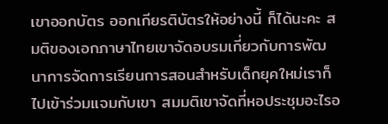เขาออกบัตร ออกเกียรติบัตรให้อย่างนี้ ก็ได้นะคะ สมติของเอกภาษาไทยเขาจัดอบรมเกี่ยวกับการพัฒนาการจัดการเรียนการสอนสำหรับเด็กยุคใหม่เราก็ไปเข้าร่วมแจมกับเขา สมมติเขาจัดที่หอประชุมอะไรอ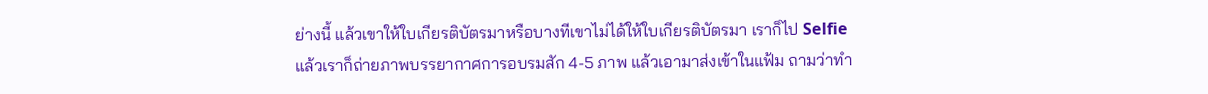ย่างนี้ แล้วเขาให้ใบเกียรติบัตรมาหรือบางทีเขาไม่ได้ให้ใบเกียรติบัตรมา เราก็ไป Selfie แล้วเราก็ถ่ายภาพบรรยากาศการอบรมสัก 4-5 ภาพ แล้วเอามาส่งเข้าในแฟ้ม ถามว่าทำ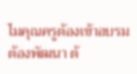ไมคุณครูต้องเข้าอบรม ต้องพัฒนา ต้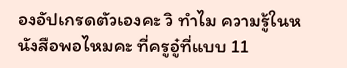องอัปเกรดตัวเองคะ วิ ทำไม ความรู้ในหนังสือพอไหมคะ ที่ครูอู๋ที่แบบ 11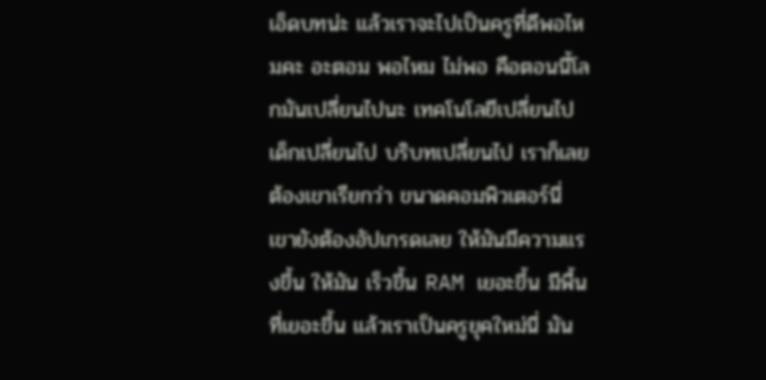เอ็ดบทน่ะ แล้วเราจะไปเป็นครูที่ดีพอไหมคะ อะตอม พอไหม ไม่พอ คือตอนนี้โลกมันเปลี่ยนไปนะ เทคโนโลยีเปลี่ยนไป เด็กเปลี่ยนไป บริบทเปลี่ยนไป เราก็เลยต้องเขาเรียกว่า ขนาดคอมพิวเตอร์นี่ เขายังต้องอัปเกรดเลย ให้มันมีความแรงขึ้น ให้มัน เร็วขึ้น RAM เยอะขึ้น มีพื้นที่เยอะขึ้น แล้วเราเป็นครูยุคใหม่นี่ มัน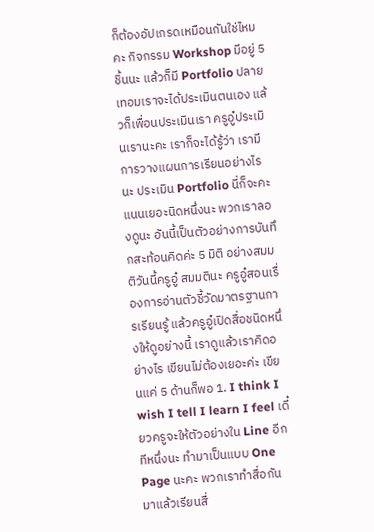ก็ต้องอัปเกรดเหมือนกันใช่ไหมคะ กิจกรรม Workshop มีอยู่ 5 ชิ้นนะ แล้วก็มี Portfolio ปลายเทอมเราจะได้ประเมินตนเอง แล้วก็เพื่อนประเมินเรา ครูอู๋ประเมินเรานะคะ เราก็จะได้รู้ว่า เรามีการวางแผนการเรียนอย่างไรนะ ประเมิน Portfolio นี่ก็จะคะแนนเยอะนิดหนึ่งนะ พวกเราลองดูนะ อันนี้เป็นตัวอย่างการบันทึกสะท้อนคิดค่ะ 5 มิติ อย่างสมมติวันนี้ครูอู๋ สมมตินะ ครูอู๋สอนเรื่องการอ่านตัวชี้วัดมาตรฐานการเรียนรู้ แล้วครูอู๋เปิดสื่อชนิดหนึ่งให้ดูอย่างนี้ เราดูแล้วเราคิดอย่างไร เขียนไม่ต้องเยอะค่ะ เขียนแค่ 5 ด้านก็พอ 1. I think I wish I tell I learn I feel เดี๋ยวครูจะให้ตัวอย่างใน Line อีกทีหนึ่งนะ ทำมาเป็นแบบ One Page นะคะ พวกเราทำสื่อกันมาแล้วเรียนสื่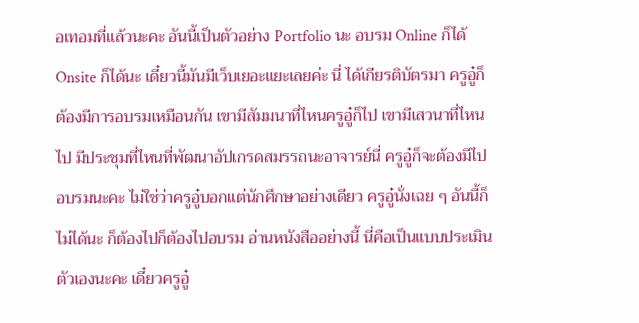อเทอมที่แล้วนะคะ อันนี้เป็นตัวอย่าง Portfolio นะ อบรม Online ก็ได้ Onsite ก็ได้นะ เดี๋ยวนี้มันมีเว็บเยอะแยะเลยค่ะ นี่ ได้เกียรติบัตรมา ครูอู๋ก็ต้องมีการอบรมเหมือนกัน เขามีสัมมนาที่ไหนครูอู๋ก็ไป เขามีเสวนาที่ไหนไป มีประชุมที่ไหนที่พัฒนาอัปเกรดสมรรถนะอาจารย์นี่ ครูอู๋ก็จะต้องมีไปอบรมนะคะ ไม่ใช่ว่าครูอู๋บอกแต่นักศึกษาอย่างเดียว ครูอู๋นั่งเฉย ๆ อันนี้ก็ไม่ได้นะ ก็ต้องไปก็ต้องไปอบรม อ่านหนังสืออย่างนี้ นี่คือเป็นแบบประเมินตัวเองนะคะ เดี๋ยวครูอู๋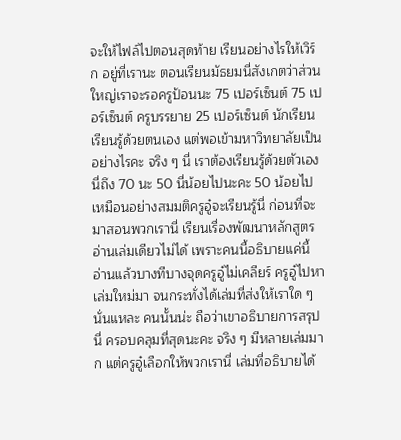จะให้ไฟล์ไปตอนสุดท้าย เรียนอย่างไรให้เวิร์ก อยู่ที่เรานะ ตอนเรียนมัธยมนี่สังเกตว่าส่วนใหญ่เราจะรอครูป้อนนะ 75 เปอร์เซ็นต์ 75 เปอร์เซ็นต์ ครูบรรยาย 25 เปอร์เซ็นต์ นักเรียนเรียนรู้ด้วยตนเอง แต่พอเข้ามหาวิทยาลัยเป็นอย่างไรคะ จริง ๆ นี่ เราต้องเรียนรู้ด้วยตัวเองนี่ถึง 70 นะ 50 นี่น้อยไปนะคะ 50 น้อยไป เหมือนอย่างสมมติครูอู๋จะเรียนรู้นี่ ก่อนที่จะมาสอนพวกเรานี่ เรียนเรื่องพัฒนาหลักสูตร อ่านเล่มเดียวไม่ได้ เพราะคนนี้อธิบายแค่นี้ อ่านแล้วบางทีบางจุดครูอู๋ไม่เคลียร์ ครูอู๋ไปหาเล่มใหม่มา จนกระทั่งได้เล่มที่ส่งให้เราใด ๆ นั่นแหละ คนนั้นน่ะ ถือว่าเขาอธิบายการสรุป นี่ ครอบคลุมที่สุดนะคะ จริง ๆ มีหลายเล่มมาก แต่ครูอู๋เลือกให้พวกเรานี่ เล่มที่อธิบายได้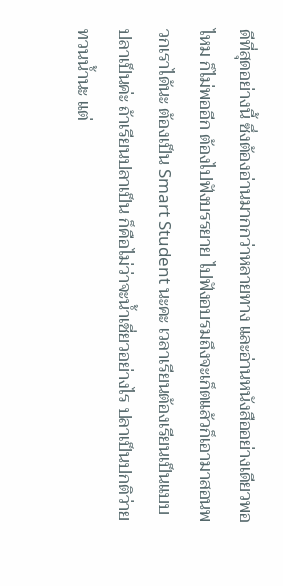ดีที่สุดอย่างนี้ ซึ่งต้องอ่านมากกว่าหลายทาง และอ่านหนังสืออย่างเดียวพอไหม ก็ไม่พออีก ต้องไปฟังบรรยาย ไปฟังอบรมถึงจะเก็ตแล้วก็เอามาสอนพวกเราได้นะ ต้องเป็น Smart Student นะคะ เวลาเรียนต้องเรียนเป็นแบบปลาเป็นค่ะ ถ้าเรียนปลาเป็น ก็คือไม่ว่าจะน้ำเชี่ยวอย่างไร ปลาเป็นปกติว่ายทวนน้ำนะ แต่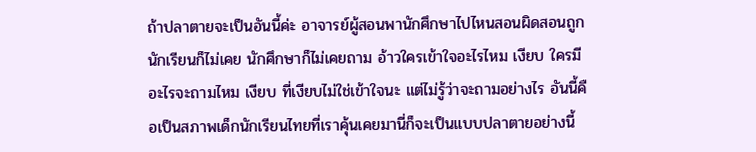ถ้าปลาตายจะเป็นอันนี้ค่ะ อาจารย์ผู้สอนพานักศึกษาไปไหนสอนผิดสอนถูกนักเรียนก็ไม่เคย นักศึกษาก็ไม่เคยถาม อ้าวใครเข้าใจอะไรไหม เงียบ ใครมีอะไรจะถามไหม เงียบ ที่เงียบไม่ใช่เข้าใจนะ แต่ไม่รู้ว่าจะถามอย่างไร อันนี้คือเป็นสภาพเด็กนักเรียนไทยที่เราคุ้นเคยมานี่ก็จะเป็นแบบปลาตายอย่างนี้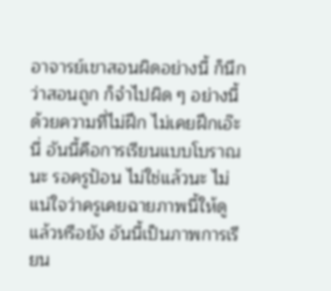อาจารย์เขาสอนผิดอย่างนี้ ก็นึกว่าสอนถูก ก็จำไปผิด ๆ อย่างนี้ ด้วยความที่ไม่ฝึก ไม่เคยฝึกเอ๊ะนี่ อันนี้คือการเรียนแบบโบราณนะ รอครูป้อน ไม่ใช่แล้วนะ ไม่แน่ใจว่าครูเคยฉายภาพนี้ให้ดูแล้วหรือยัง อันนี้เป็นภาพการเรียน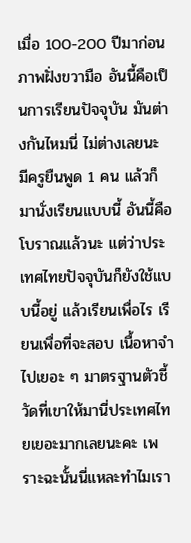เมื่อ 100-200 ปีมาก่อน ภาพฝั่งขวามือ อันนี้คือเป็นการเรียนปัจจุบัน มันต่างกันไหมนี่ ไม่ต่างเลยนะ มีครูยืนพูด 1 คน แล้วก็มานั่งเรียนแบบนี้ อันนี้คือโบราณแล้วนะ แต่ว่าประเทศไทยปัจจุบันก็ยังใช้แบบนี้อยู่ แล้วเรียนเพื่อไร เรียนเพื่อที่จะสอบ เนื้อหาจำไปเยอะ ๆ มาตรฐานตัวชี้วัดที่เขาให้มานี่ประเทศไทยเยอะมากเลยนะคะ เพราะฉะนั้นนี่แหละทำไมเรา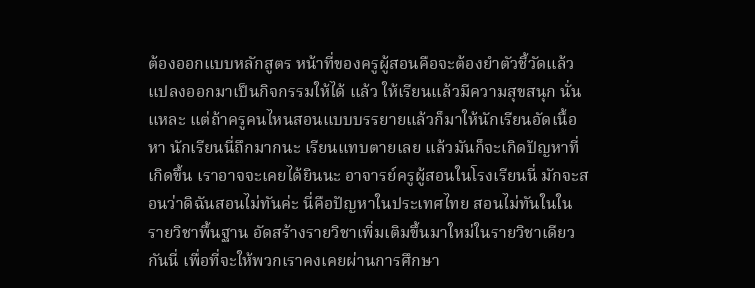ต้องออกแบบหลักสูตร หน้าที่ของครูผู้สอนคือจะต้องยำตัวชี้วัดแล้วแปลงออกมาเป็นกิจกรรมให้ได้ แล้ว ให้เรียนแล้วมีความสุขสนุก นั่นแหละ แต่ถ้าครูคนไหนสอนแบบบรรยายแล้วก็มาให้นักเรียนอัดเนื้อหา นักเรียนนี่ถึกมากนะ เรียนแทบตายเลย แล้วมันก็จะเกิดปัญหาที่เกิดขึ้น เราอาจจะเคยได้ยินนะ อาจารย์ครูผู้สอนในโรงเรียนนี่ มักจะสอนว่าดิฉันสอนไม่ทันค่ะ นี่คือปัญหาในประเทศไทย สอนไม่ทันในในรายวิชาพื้นฐาน อัดสร้างรายวิชาเพิ่มเติมขึ้นมาใหม่ในรายวิชาเดียวกันนี่ เพื่อที่จะให้พวกเราคงเคยผ่านการศึกษา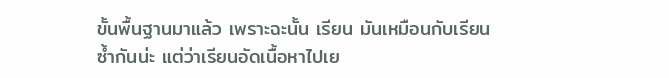ขั้นพื้นฐานมาแล้ว เพราะฉะนั้น เรียน มันเหมือนกับเรียนซ้ำกันน่ะ แต่ว่าเรียนอัดเนื้อหาไปเย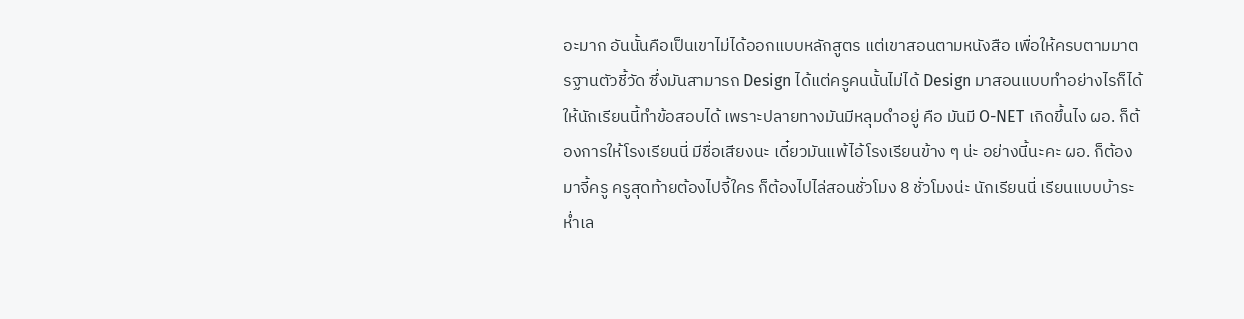อะมาก อันนั้นคือเป็นเขาไม่ได้ออกแบบหลักสูตร แต่เขาสอนตามหนังสือ เพื่อให้ครบตามมาตรฐานตัวชี้วัด ซึ่งมันสามารถ Design ได้แต่ครูคนนั้นไม่ได้ Design มาสอนแบบทำอย่างไรก็ได้ ให้นักเรียนนี้ทำข้อสอบได้ เพราะปลายทางมันมีหลุมดำอยู่ คือ มันมี O-NET เกิดขึ้นไง ผอ. ก็ต้องการให้โรงเรียนนี่ มีชื่อเสียงนะ เดี๋ยวมันแพ้ไอ้โรงเรียนข้าง ๆ น่ะ อย่างนี้นะคะ ผอ. ก็ต้องมาจี้ครู ครูสุดท้ายต้องไปจี้ใคร ก็ต้องไปไล่สอนชั่วโมง 8 ชั่วโมงน่ะ นักเรียนนี่ เรียนแบบบ้าระห่ำเล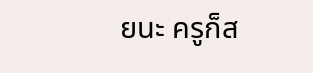ยนะ ครูก็ส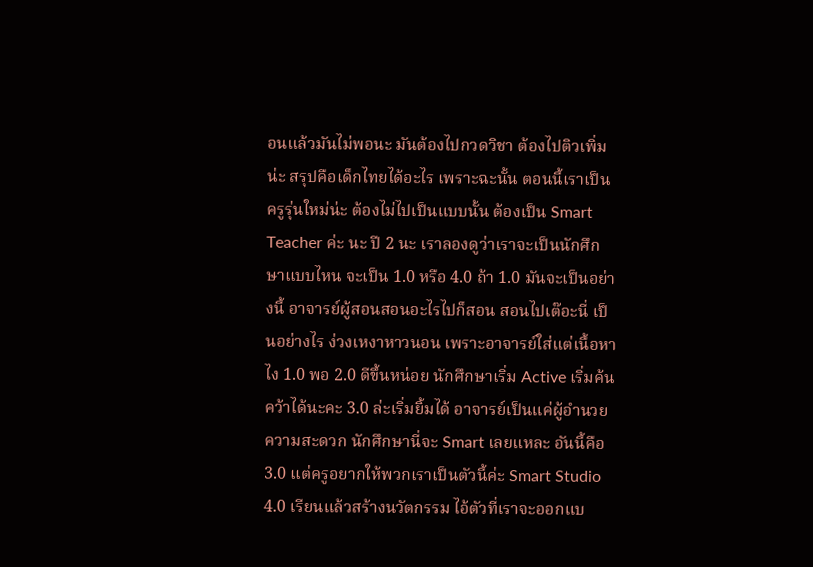อนแล้วมันไม่พอนะ มันต้องไปกวดวิชา ต้องไปติวเพิ่มน่ะ สรุปคือเด็กไทยได้อะไร เพราะฉะนั้น ตอนนี้เราเป็นครูรุ่นใหม่น่ะ ต้องไม่ไปเป็นแบบนั้น ต้องเป็น Smart Teacher ค่ะ นะ ปี 2 นะ เราลองดูว่าเราจะเป็นนักศึกษาแบบไหน จะเป็น 1.0 หรือ 4.0 ถ้า 1.0 มันจะเป็นอย่างนี้ อาจารย์ผู้สอนสอนอะไรไปก็สอน สอนไปเต๊อะนี่ เป็นอย่างไร ง่วงเหงาหาวนอน เพราะอาจารย์ใส่แต่เนื้อหาไง 1.0 พอ 2.0 ดีขึ้นหน่อย นักศึกษาเริ่ม Active เริ่มค้นคว้าได้นะคะ 3.0 ล่ะเริ่มยิ้มได้ อาจารย์เป็นแค่ผู้อำนวยความสะดวก นักศึกษานี่จะ Smart เลยแหละ อันนี้คือ 3.0 แต่ครูอยากให้พวกเราเป็นตัวนี้ค่ะ Smart Studio 4.0 เรียนแล้วสร้างนวัตกรรม ไอ้ตัวที่เราจะออกแบ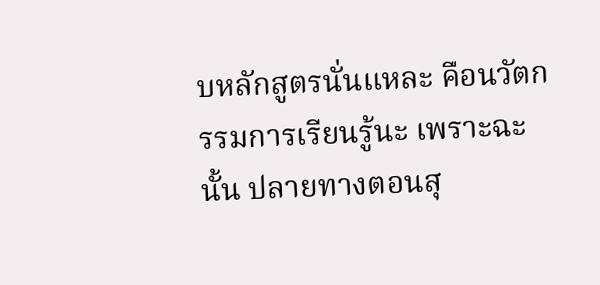บหลักสูตรนั่นแหละ คือนวัตกรรมการเรียนรู้นะ เพราะฉะนั้น ปลายทางตอนสุ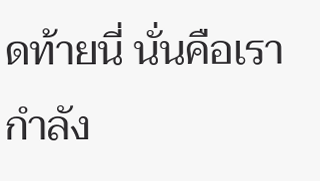ดท้ายนี่ นั่นคือเรากำลัง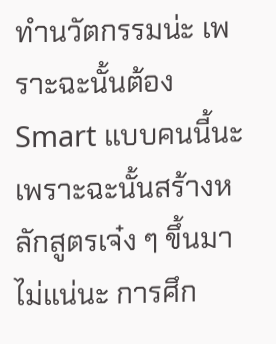ทำนวัตกรรมน่ะ เพราะฉะนั้นต้อง Smart แบบคนนี้นะ เพราะฉะนั้นสร้างหลักสูตรเจ๋ง ๆ ขึ้นมา ไม่แน่นะ การศึก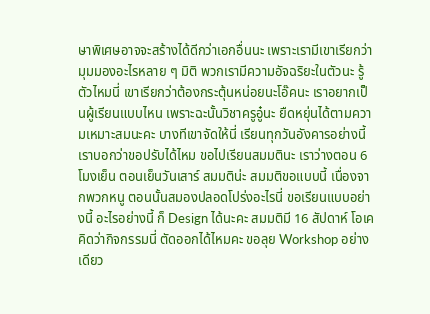ษาพิเศษอาจจะสร้างได้ดีกว่าเอกอื่นนะ เพราะเรามีเขาเรียกว่ามุมมองอะไรหลาย ๆ มิติ พวกเรามีความอัจฉริยะในตัวนะ รู้ตัวไหมนี่ เขาเรียกว่าต้องกระตุ้นหน่อยนะโอ๊คนะ เราอยากเป็นผู้เรียนแบบไหน เพราะฉะนั้นวิชาครูอู๋นะ ยืดหยุ่นได้ตามความเหมาะสมนะคะ บางทีเขาจัดให้นี่ เรียนทุกวันอังคารอย่างนี้ เราบอกว่าขอปรับได้ไหม ขอไปเรียนสมมตินะ เราว่างตอน 6 โมงเย็น ตอนเย็นวันเสาร์ สมมติน่ะ สมมติขอแบบนี้ เนื่องจากพวกหนู ตอนนั้นสมองปลอดโปร่งอะไรนี่ ขอเรียนแบบอย่างนี้ อะไรอย่างนี้ ก็ Design ได้นะคะ สมมติมี 16 สัปดาห์ โอเค คิดว่ากิจกรรมนี่ ตัดออกได้ไหมคะ ขอลุย Workshop อย่างเดียว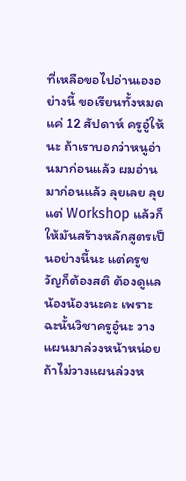ที่เหลือขอไปอ่านเองอย่างนี้ ขอเรียนทั้งหมดแค่ 12 สัปดาห์ ครูอู๋ให้นะ ถ้าเราบอกว่าหนูอ่านมาก่อนแล้ว ผมอ่านมาก่อนแล้ว ลุยเลย ลุยแต่ Workshop แล้วก็ให้มันสร้างหลักสูตรเป็นอย่างนี้นะ แต่ครูขวัญก็ต้องสติ ต้องดูแลน้องน้องนะคะ เพราะฉะนั้นวิชาครูอู๋นะ วางแผนมาล่วงหน้าหน่อย ถ้าไม่วางแผนล่วงห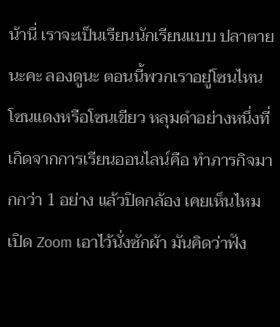น้านี่ เราจะเป็นเรียนนักเรียนแบบ ปลาตายนะคะ ลองดูนะ ตอนนี้พวกเราอยู่โซนไหน โซนแดงหรือโซนเขียว หลุมดำอย่างหนึ่งที่เกิดจากการเรียนออนไลน์คือ ทำภารกิจมากกว่า 1 อย่าง แล้วปิดกล้อง เคยเห็นไหมเปิด Zoom เอาไว้นั่งซักผ้า มันคิดว่าฟัง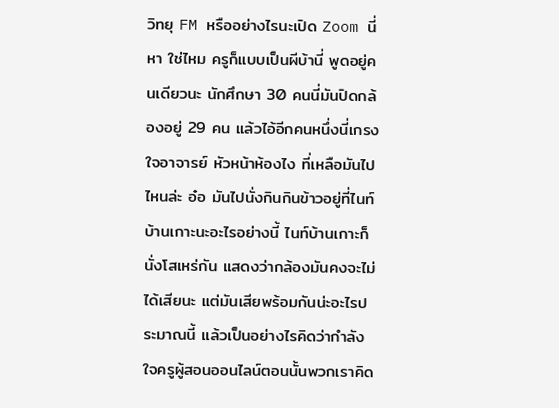วิทยุ FM หรืออย่างไรนะเปิด Zoom นี่ หา ใช่ไหม ครูก็แบบเป็นผีบ้านี่ พูดอยู่คนเดียวนะ นักศึกษา 30 คนนี่มันปิดกล้องอยู่ 29 คน แล้วไอ้อีกคนหนึ่งนี่เกรงใจอาจารย์ หัวหน้าห้องไง ที่เหลือมันไปไหนล่ะ อ๋อ มันไปนั่งกินกินข้าวอยู่ที่ไนท์บ้านเกาะนะอะไรอย่างนี้ ไนท์บ้านเกาะก็นั่งโสเหร่กัน แสดงว่ากล้องมันคงจะไม่ได้เสียนะ แต่มันเสียพร้อมกันน่ะอะไรประมาณนี้ แล้วเป็นอย่างไรคิดว่ากำลังใจครูผู้สอนออนไลน์ตอนนั้นพวกเราคิด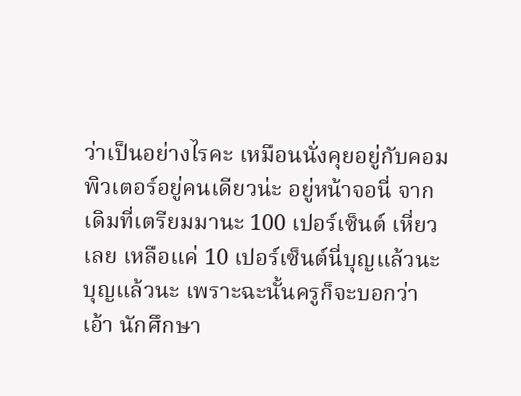ว่าเป็นอย่างไรคะ เหมือนนั่งคุยอยู่กับคอมพิวเตอร์อยู่คนเดียวน่ะ อยู่หน้าจอนี่ จากเดิมที่เตรียมมานะ 100 เปอร์เซ็นต์ เหี่ยวเลย เหลือแค่ 10 เปอร์เซ็นต์นี่บุญแล้วนะ บุญแล้วนะ เพราะฉะนั้นครูก็จะบอกว่า เอ้า นักศึกษา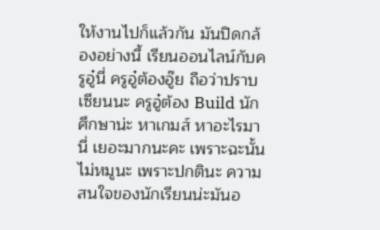ให้งานไปก็แล้วกัน มันปิดกล้องอย่างนี้ เรียนออนไลน์กับครูอู๋นี่ ครูอู๋ต้องอู๊ย ถือว่าปราบเซียนนะ ครูอู๋ต้อง Build นักศึกษาน่ะ หาเกมส์ หาอะไรมานี่ เยอะมากนะคะ เพราะฉะนั้นไม่หมูนะ เพราะปกตินะ ความสนใจของนักเรียนน่ะมันอ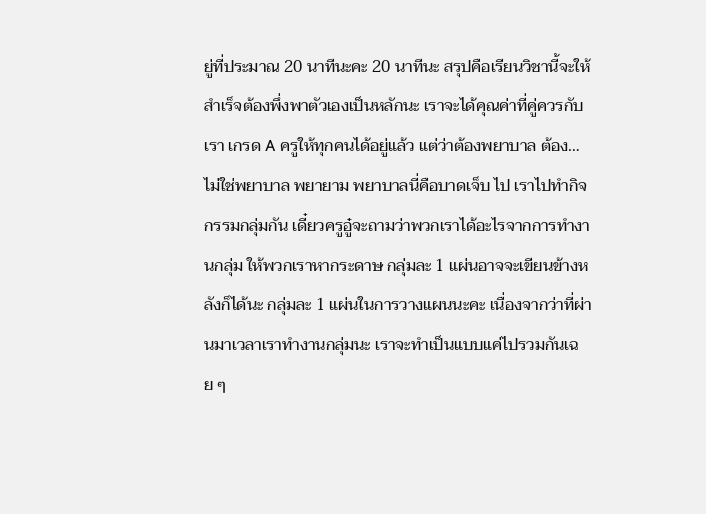ยู่ที่ประมาณ 20 นาทีนะคะ 20 นาทีนะ สรุปคือเรียนวิชานี้จะให้สำเร็จต้องพึ่งพาตัวเองเป็นหลักนะ เราจะได้คุณค่าที่คู่ควรกับเรา เกรด A ครูให้ทุกคนได้อยู่แล้ว แต่ว่าต้องพยาบาล ต้อง… ไม่ใช่พยาบาล พยายาม พยาบาลนี่คือบาดเจ็บ ไป เราไปทำกิจกรรมกลุ่มกัน เดี๋ยวครูอู๋จะถามว่าพวกเราได้อะไรจากการทำงานกลุ่ม ให้พวกเราหากระดาษ กลุ่มละ 1 แผ่นอาจจะเขียนข้างหลังก็ได้นะ กลุ่มละ 1 แผ่นในการวางแผนนะคะ เนื่องจากว่าที่ผ่านมาเวลาเราทำงานกลุ่มนะ เราจะทำเป็นแบบแค่ไปรวมกันเฉย ๆ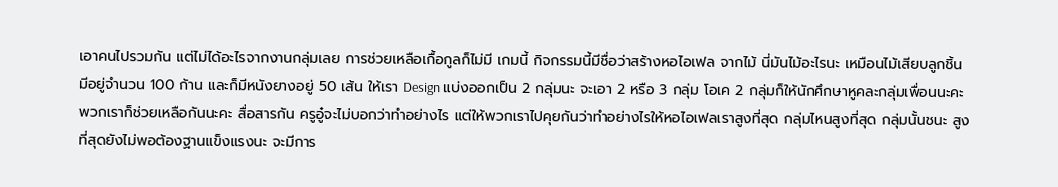เอาคนไปรวมกัน แต่ไม่ได้อะไรจากงานกลุ่มเลย การช่วยเหลือเกื้อกูลก็ไม่มี เกมนี้ กิจกรรมนี้มีชื่อว่าสร้างหอไอเฟล จากไม้ นี่มันไม้อะไรนะ เหมือนไม้เสียบลูกชิ้น มีอยู่จำนวน 100 ก้าน และก็มีหนังยางอยู่ 50 เส้น ให้เรา Design แบ่งออกเป็น 2 กลุ่มนะ จะเอา 2 หรือ 3 กลุ่ม โอเค 2 กลุ่มก็ให้นักศึกษาหูคละกลุ่มเพื่อนนะคะ พวกเราก็ช่วยเหลือกันนะคะ สื่อสารกัน ครูอู๋จะไม่บอกว่าทำอย่างไร แต่ให้พวกเราไปคุยกันว่าทำอย่างไรให้หอไอเฟลเราสูงที่สุด กลุ่มไหนสูงที่สุด กลุ่มนั้นชนะ สูงที่สุดยังไม่พอต้องฐานแข็งแรงนะ จะมีการ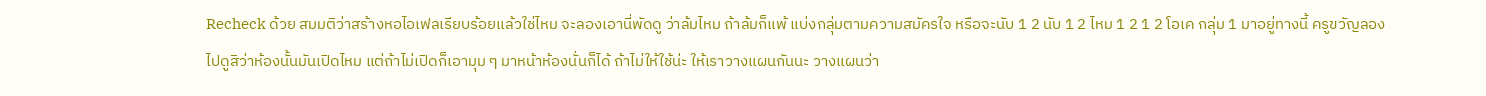Recheck ด้วย สมมติว่าสร้างหอไอเฟลเรียบร้อยแล้วใช่ไหม จะลองเอานี่พัดดู ว่าล้มไหม ถ้าล้มก็แพ้ แบ่งกลุ่มตามความสมัครใจ หรือจะนับ 1 2 นับ 1 2 ไหม 1 2 1 2 โอเค กลุ่ม 1 มาอยู่ทางนี้ ครูขวัญลองไปดูสิว่าห้องนั้นมันเปิดไหม แต่ถ้าไม่เปิดก็เอามุม ๆ มาหน้าห้องนั่นก็ได้ ถ้าไม่ให้ใช้น่ะ ให้เราวางแผนกันนะ วางแผนว่า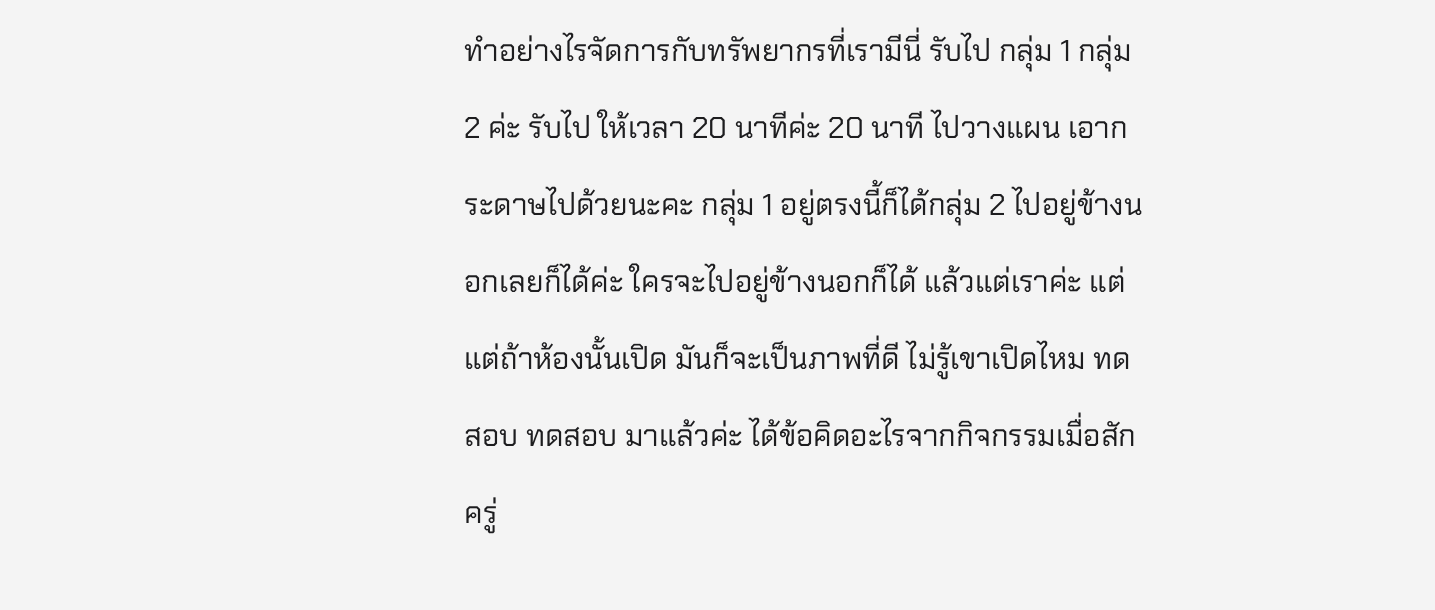ทำอย่างไรจัดการกับทรัพยากรที่เรามีนี่ รับไป กลุ่ม 1 กลุ่ม 2 ค่ะ รับไป ให้เวลา 20 นาทีค่ะ 20 นาที ไปวางแผน เอากระดาษไปด้วยนะคะ กลุ่ม 1 อยู่ตรงนี้ก็ได้กลุ่ม 2 ไปอยู่ข้างนอกเลยก็ได้ค่ะ ใครจะไปอยู่ข้างนอกก็ได้ แล้วแต่เราค่ะ แต่แต่ถ้าห้องนั้นเปิด มันก็จะเป็นภาพที่ดี ไม่รู้เขาเปิดไหม ทดสอบ ทดสอบ มาแล้วค่ะ ได้ข้อคิดอะไรจากกิจกรรมเมื่อสักครู่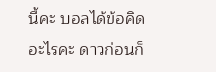นี้คะ บอลได้ข้อคิดอะไรคะ ดาวก่อนก็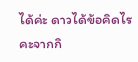ได้ค่ะ ดาวได้ข้อคิดไรคะจากกิ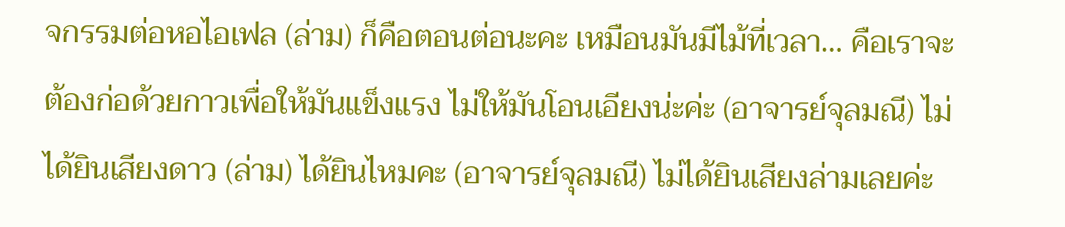จกรรมต่อหอไอเฟล (ล่าม) ก็คือตอนต่อนะคะ เหมือนมันมีไม้ที่เวลา… คือเราจะต้องก่อด้วยกาวเพื่อให้มันแข็งแรง ไม่ให้มันโอนเอียงน่ะค่ะ (อาจารย์จุลมณี) ไม่ได้ยินเสียงดาว (ล่าม) ได้ยินไหมคะ (อาจารย์จุลมณี) ไม่ได้ยินเสียงล่ามเลยค่ะ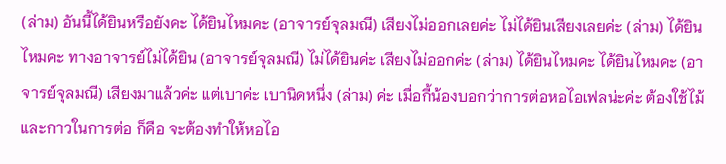(ล่าม) อันนี้ได้ยินหรือยังคะ ได้ยินไหมคะ (อาจารย์จุลมณี) เสียงไม่ออกเลยค่ะ ไม่ได้ยินเสียงเลยค่ะ (ล่าม) ได้ยินไหมคะ ทางอาจารย์ไม่ได้ยิน (อาจารย์จุลมณี) ไม่ได้ยินค่ะ เสียงไม่ออกค่ะ (ล่าม) ได้ยินไหมคะ ได้ยินไหมคะ (อาจารย์จุลมณี) เสียงมาแล้วค่ะ แต่เบาค่ะ เบานิดหนึ่ง (ล่าม) ค่ะ เมื่อกี้น้องบอกว่าการต่อหอไอเฟลน่ะค่ะ ต้องใช้ไม้และกาวในการต่อ ก็คือ จะต้องทำให้หอไอ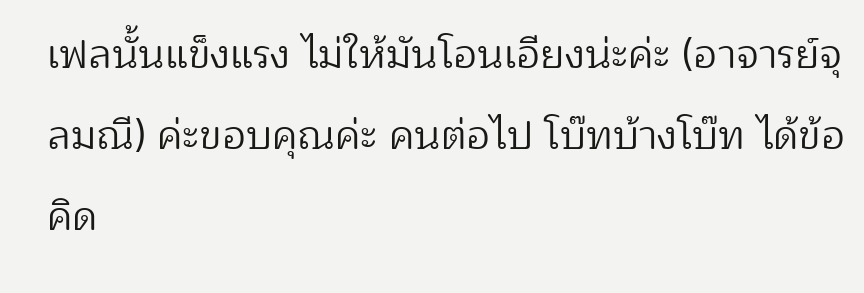เฟลนั้นแข็งแรง ไม่ให้มันโอนเอียงน่ะค่ะ (อาจารย์จุลมณี) ค่ะขอบคุณค่ะ คนต่อไป โบ๊ทบ้างโบ๊ท ได้ข้อคิด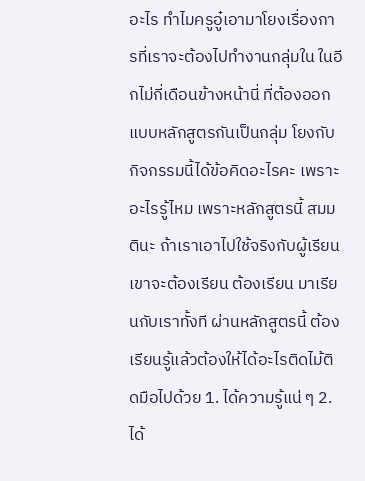อะไร ทำไมครูอู๋เอามาโยงเรื่องการที่เราจะต้องไปทำงานกลุ่มใน ในอีกไม่กี่เดือนข้างหน้านี่ ที่ต้องออกแบบหลักสูตรกันเป็นกลุ่ม โยงกับกิจกรรมนี้ได้ข้อคิดอะไรคะ เพราะอะไรรู้ไหม เพราะหลักสูตรนี้ สมมตินะ ถ้าเราเอาไปใช้จริงกับผู้เรียน เขาจะต้องเรียน ต้องเรียน มาเรียนกับเราทั้งที ผ่านหลักสูตรนี้ ต้องเรียนรู้แล้วต้องให้ได้อะไรติดไม้ติดมือไปด้วย 1. ได้ความรู้แน่ ๆ 2. ได้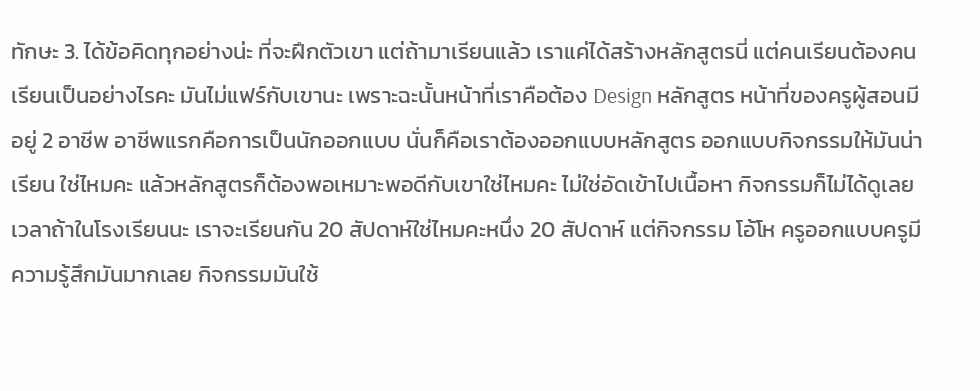ทักษะ 3. ได้ข้อคิดทุกอย่างน่ะ ที่จะฝึกตัวเขา แต่ถ้ามาเรียนแล้ว เราแค่ได้สร้างหลักสูตรนี่ แต่คนเรียนต้องคนเรียนเป็นอย่างไรคะ มันไม่แฟร์กับเขานะ เพราะฉะนั้นหน้าที่เราคือต้อง Design หลักสูตร หน้าที่ของครูผู้สอนมีอยู่ 2 อาชีพ อาชีพแรกคือการเป็นนักออกแบบ นั่นก็คือเราต้องออกแบบหลักสูตร ออกแบบกิจกรรมให้มันน่าเรียน ใช่ไหมคะ แล้วหลักสูตรก็ต้องพอเหมาะพอดีกับเขาใช่ไหมคะ ไม่ใช่อัดเข้าไปเนื้อหา กิจกรรมก็ไม่ได้ดูเลย เวลาถ้าในโรงเรียนนะ เราจะเรียนกัน 20 สัปดาห์ใช่ไหมคะหนึ่ง 20 สัปดาห์ แต่กิจกรรม โอ้โห ครูออกแบบครูมีความรู้สึกมันมากเลย กิจกรรมมันใช้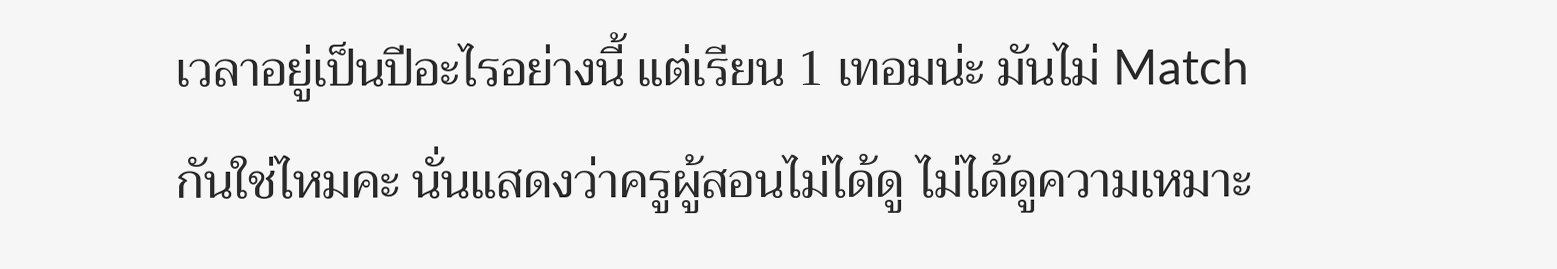เวลาอยู่เป็นปีอะไรอย่างนี้ แต่เรียน 1 เทอมน่ะ มันไม่ Match กันใช่ไหมคะ นั่นแสดงว่าครูผู้สอนไม่ได้ดู ไม่ได้ดูความเหมาะ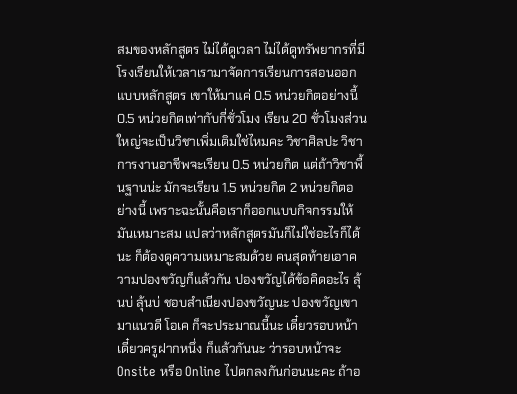สมของหลักสูตร ไม่ได้ดูเวลา ไม่ได้ดูทรัพยากรที่มี โรงเรียนให้เวลาเรามาจัดการเรียนการสอนออกแบบหลักสูตร เขาให้มาแค่ 0.5 หน่วยกิตอย่างนี้ 0.5 หน่วยกิตเท่ากับกี่ชั่วโมง เรียน 20 ชั่วโมงส่วนใหญ่จะเป็นวิชาเพิ่มเติมใช่ไหมคะ วิชาศิลปะ วิชาการงานอาชีพจะเรียน 0.5 หน่วยกิต แต่ถ้าวิชาพื้นฐานน่ะ มักจะเรียน 1.5 หน่วยกิต 2 หน่วยกิตอย่างนี้ เพราะฉะนั้นคือเราก็ออกแบบกิจกรรมให้มันเหมาะสม แปลว่าหลักสูตรมันก็ไม่ใช่อะไรก็ได้นะ ก็ต้องดูความเหมาะสมด้วย คนสุดท้ายเอาความปองขวัญก็แล้วกัน ปองขวัญได้ข้อคิดอะไร ลุ้นบ่ ลุ้นบ่ ชอบสำเนียงปองขวัญนะ ปองขวัญเขามาแนวดี โอเค ก็จะประมาณนี้นะ เดี๋ยวรอบหน้า เดี๋ยวครูฝากหนึ่ง ก็แล้วกันนะ ว่ารอบหน้าจะ Onsite หรือ Online ไปตกลงกันก่อนนะคะ ถ้าอ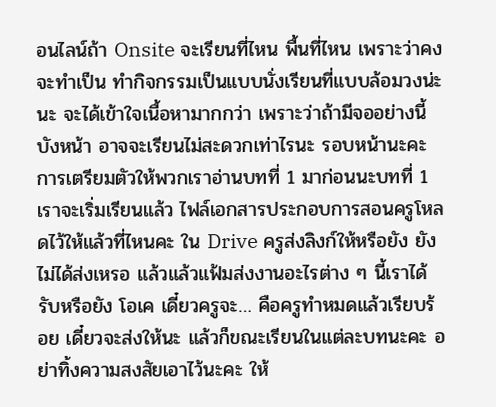อนไลน์ถ้า Onsite จะเรียนที่ไหน พื้นที่ไหน เพราะว่าคงจะทำเป็น ทำกิจกรรมเป็นแบบนั่งเรียนที่แบบล้อมวงน่ะนะ จะได้เข้าใจเนื้อหามากกว่า เพราะว่าถ้ามีจออย่างนี้บังหน้า อาจจะเรียนไม่สะดวกเท่าไรนะ รอบหน้านะคะการเตรียมตัวให้พวกเราอ่านบทที่ 1 มาก่อนนะบทที่ 1 เราจะเริ่มเรียนแล้ว ไฟล์เอกสารประกอบการสอนครูโหลดไว้ให้แล้วที่ไหนคะ ใน Drive ครูส่งลิงก์ให้หรือยัง ยังไม่ได้ส่งเหรอ แล้วแล้วแฟ้มส่งงานอะไรต่าง ๆ นี้เราได้รับหรือยัง โอเค เดี๋ยวครูจะ… คือครูทำหมดแล้วเรียบร้อย เดี๋ยวจะส่งให้นะ แล้วก็ขณะเรียนในแต่ละบทนะคะ อย่าทิ้งความสงสัยเอาไว้นะคะ ให้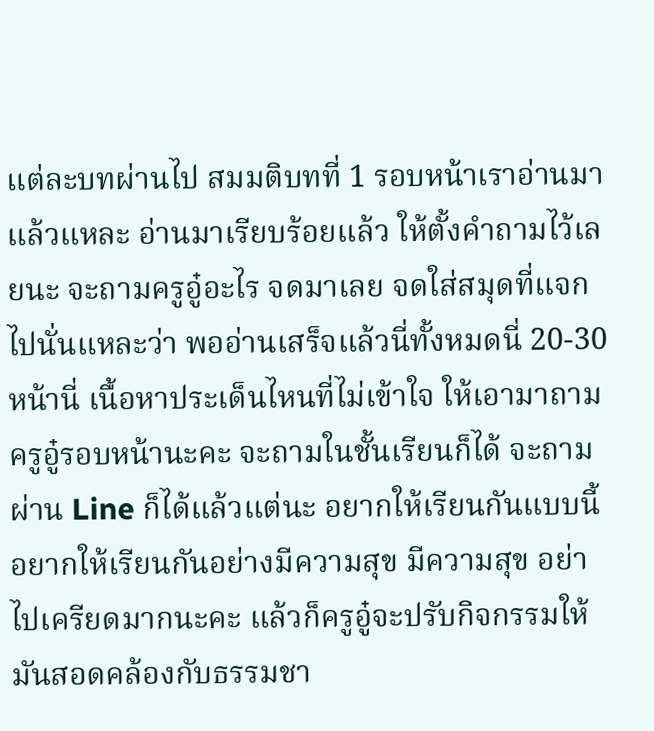แต่ละบทผ่านไป สมมติบทที่ 1 รอบหน้าเราอ่านมาแล้วแหละ อ่านมาเรียบร้อยแล้ว ให้ตั้งคำถามไว้เลยนะ จะถามครูอู๋อะไร จดมาเลย จดใส่สมุดที่แจกไปนั่นแหละว่า พออ่านเสร็จแล้วนี่ทั้งหมดนี่ 20-30 หน้านี่ เนื้อหาประเด็นไหนที่ไม่เข้าใจ ให้เอามาถามครูอู๋รอบหน้านะคะ จะถามในชั้นเรียนก็ได้ จะถามผ่าน Line ก็ได้แล้วแต่นะ อยากให้เรียนกันแบบนี้ อยากให้เรียนกันอย่างมีความสุข มีความสุข อย่าไปเครียดมากนะคะ แล้วก็ครูอู๋จะปรับกิจกรรมให้มันสอดคล้องกับธรรมชา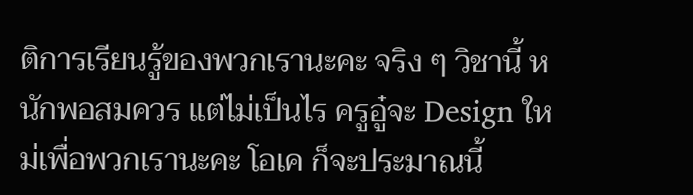ติการเรียนรู้ของพวกเรานะคะ จริง ๆ วิชานี้ หนักพอสมควร แต่ไม่เป็นไร ครูอู๋จะ Design ใหม่เพื่อพวกเรานะคะ โอเค ก็จะประมาณนี้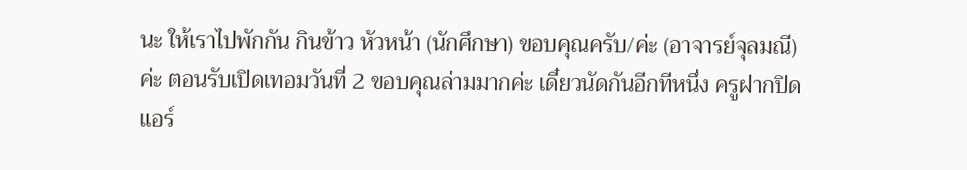นะ ให้เราไปพักกัน กินข้าว หัวหน้า (นักศึกษา) ขอบคุณครับ/ค่ะ (อาจารย์จุลมณี) ค่ะ ตอนรับเปิดเทอมวันที่ 2 ขอบคุณล่ามมากค่ะ เดี๋ยวนัดกันอีกทีหนึ่ง ครูฝากปิดแอร์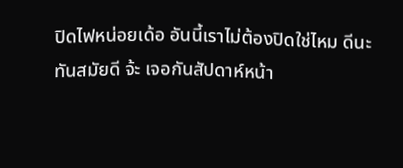ปิดไฟหน่อยเด้อ อันนี้เราไม่ต้องปิดใช่ไหม ดีนะ ทันสมัยดี จ้ะ เจอกันสัปดาห์หน้า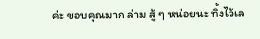ค่ะ ขอบคุณมาก ล่าม สู้ ๆ หน่อยนะ ทิ้งไว้เล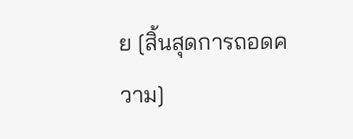ย [สิ้นสุดการถอดความ]